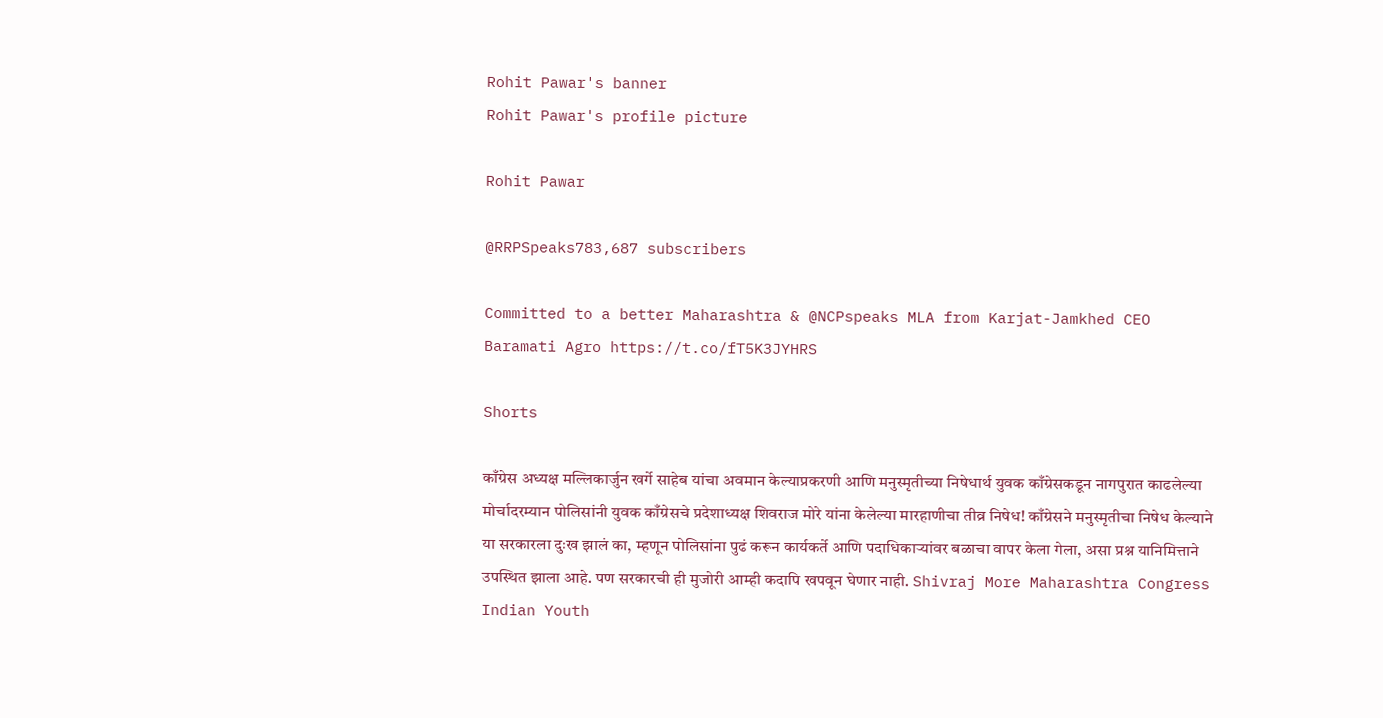Rohit Pawar's banner
Rohit Pawar's profile picture

Rohit Pawar

@RRPSpeaks783,687 subscribers

Committed to a better Maharashtra & @NCPspeaks MLA from Karjat-Jamkhed CEO Baramati Agro https://t.co/fT5K3JYHRS

Shorts

काँग्रेस अध्यक्ष मल्लिकार्जुन खर्गे साहेब यांचा अवमान केल्याप्रकरणी आणि मनुस्मृतीच्या निषेधार्थ युवक काँग्रेसकडून नागपुरात काढलेल्या मोर्चादरम्यान पोलिसांनी युवक काँग्रेसचे प्रदेशाध्यक्ष शिवराज मोरे यांना केलेल्या मारहाणीचा तीव्र निषेध! काँग्रेसने मनुस्मृतीचा निषेध केल्याने या सरकारला दुःख झालं का, म्हणून पोलिसांना पुढं करून कार्यकर्ते आणि पदाधिकाऱ्यांवर बळाचा वापर केला गेला, असा प्रश्न यानिमित्ताने उपस्थित झाला आहे. पण सरकारची ही मुजोरी आम्ही कदापि खपवून घेणार नाही. Shivraj More Maharashtra Congress Indian Youth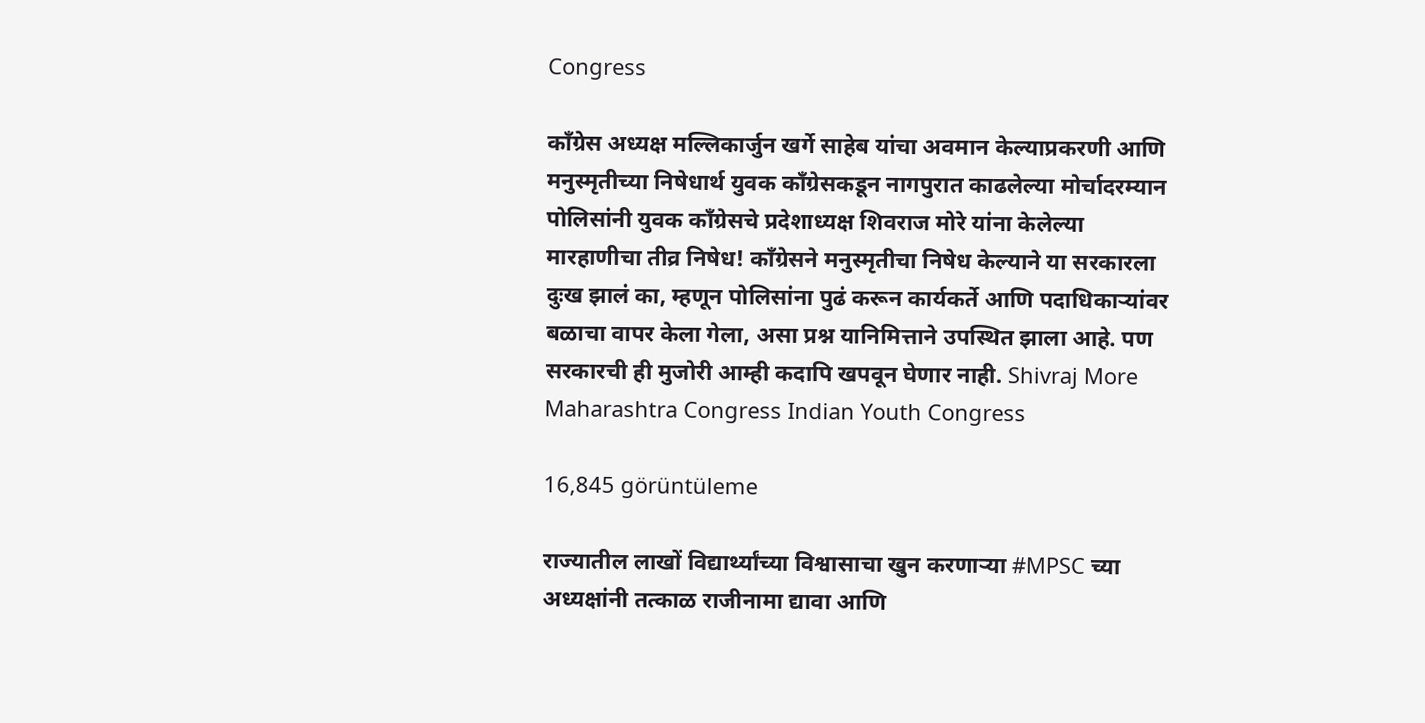Congress

काँग्रेस अध्यक्ष मल्लिकार्जुन खर्गे साहेब यांचा अवमान केल्याप्रकरणी आणि मनुस्मृतीच्या निषेधार्थ युवक काँग्रेसकडून नागपुरात काढलेल्या मोर्चादरम्यान पोलिसांनी युवक काँग्रेसचे प्रदेशाध्यक्ष शिवराज मोरे यांना केलेल्या मारहाणीचा तीव्र निषेध! काँग्रेसने मनुस्मृतीचा निषेध केल्याने या सरकारला दुःख झालं का, म्हणून पोलिसांना पुढं करून कार्यकर्ते आणि पदाधिकाऱ्यांवर बळाचा वापर केला गेला, असा प्रश्न यानिमित्ताने उपस्थित झाला आहे. पण सरकारची ही मुजोरी आम्ही कदापि खपवून घेणार नाही. Shivraj More Maharashtra Congress Indian Youth Congress

16,845 görüntüleme

राज्यातील लाखों विद्यार्थ्यांच्या विश्वासाचा खुन करणाऱ्या #MPSC च्या अध्यक्षांनी तत्काळ राजीनामा द्यावा आणि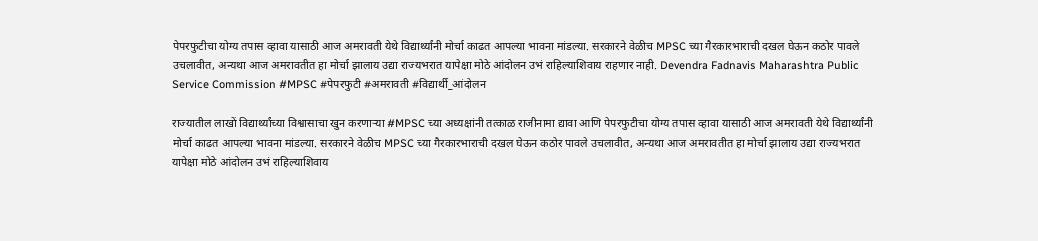पेपरफुटीचा योग्य तपास व्हावा यासाठी आज अमरावती येथे विद्यार्थ्यांनी मोर्चा काढत आपल्या भावना मांडल्या. सरकारने वेळीच MPSC च्या गैरकारभाराची दखल घेऊन कठोर पावले उचलावीत, अन्यथा आज अमरावतीत हा मोर्चा झालाय उद्या राज्यभरात यापेक्षा मोठे आंदोलन उभं राहिल्याशिवाय राहणार नाही. Devendra Fadnavis Maharashtra Public Service Commission #MPSC #पेपरफुटी #अमरावती #विद्यार्थी_आंदोलन

राज्यातील लाखों विद्यार्थ्यांच्या विश्वासाचा खुन करणाऱ्या #MPSC च्या अध्यक्षांनी तत्काळ राजीनामा द्यावा आणि पेपरफुटीचा योग्य तपास व्हावा यासाठी आज अमरावती येथे विद्यार्थ्यांनी मोर्चा काढत आपल्या भावना मांडल्या. सरकारने वेळीच MPSC च्या गैरकारभाराची दखल घेऊन कठोर पावले उचलावीत, अन्यथा आज अमरावतीत हा मोर्चा झालाय उद्या राज्यभरात यापेक्षा मोठे आंदोलन उभं राहिल्याशिवाय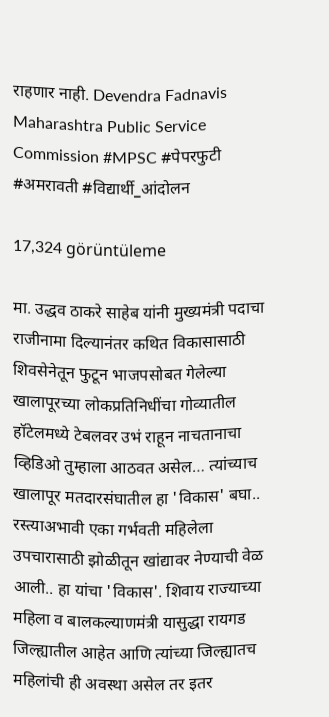राहणार नाही. Devendra Fadnavis Maharashtra Public Service Commission #MPSC #पेपरफुटी #अमरावती #विद्यार्थी_आंदोलन

17,324 görüntüleme

मा. उद्धव ठाकरे साहेब यांनी मुख्यमंत्री पदाचा राजीनामा दिल्यानंतर कथित विकासासाठी शिवसेनेतून फुटून भाजपसोबत गेलेल्या खालापूरच्या लोकप्रतिनिधींचा गोव्यातील हॉटेलमध्ये टेबलवर उभं राहून नाचतानाचा व्हिडिओ तुम्हाला आठवत असेल… त्यांच्याच खालापूर मतदारसंघातील हा 'विकास' बघा.. रस्त्याअभावी एका गर्भवती महिलेला उपचारासाठी झोळीतून खांद्यावर नेण्याची वेळ आली.. हा यांचा 'विकास'. शिवाय राज्याच्या महिला व बालकल्याणमंत्री यासुद्धा रायगड जिल्ह्यातील आहेत आणि त्यांच्या जिल्ह्यातच महिलांची ही अवस्था असेल तर इतर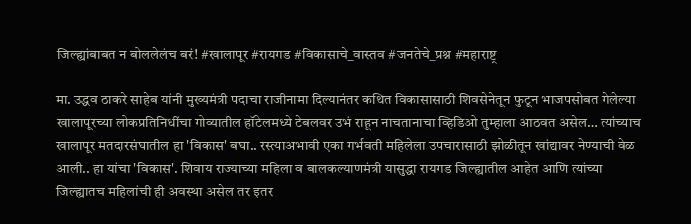जिल्ह्यांबाबत न बोललेलंच बरं! #खालापूर #रायगड #विकासाचे_वास्तव #जनतेचे_प्रश्न #महाराष्ट्र

मा. उद्धव ठाकरे साहेब यांनी मुख्यमंत्री पदाचा राजीनामा दिल्यानंतर कथित विकासासाठी शिवसेनेतून फुटून भाजपसोबत गेलेल्या खालापूरच्या लोकप्रतिनिधींचा गोव्यातील हॉटेलमध्ये टेबलवर उभं राहून नाचतानाचा व्हिडिओ तुम्हाला आठवत असेल… त्यांच्याच खालापूर मतदारसंघातील हा 'विकास' बघा.. रस्त्याअभावी एका गर्भवती महिलेला उपचारासाठी झोळीतून खांद्यावर नेण्याची वेळ आली.. हा यांचा 'विकास'. शिवाय राज्याच्या महिला व बालकल्याणमंत्री यासुद्धा रायगड जिल्ह्यातील आहेत आणि त्यांच्या जिल्ह्यातच महिलांची ही अवस्था असेल तर इतर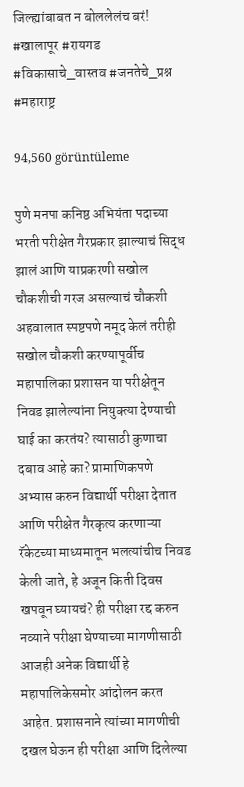जिल्ह्यांबाबत न बोललेलंच बरं! #खालापूर #रायगड #विकासाचे_वास्तव #जनतेचे_प्रश्न #महाराष्ट्र

94,560 görüntüleme

पुणे मनपा कनिष्ठ अभियंता पदाच्या भरती परीक्षेत गैरप्रकार झाल्याचं सिद्ध झालं आणि याप्रकरणी सखोल चौकशीची गरज असल्याचं चौकशी अहवालात स्पष्टपणे नमूद केलं तरीही सखोल चौकशी करण्यापूर्वीच महापालिका प्रशासन या परीक्षेतून निवड झालेल्यांना नियुक्त्या देण्याची घाई का करतंय? त्यासाठी कुणाचा दबाव आहे का? प्रामाणिकपणे अभ्यास करुन विद्यार्थी परीक्षा देतात आणि परीक्षेत गैरकृत्य करणाऱ्या रॅकेटच्या माध्यमातून भलत्यांचीच निवड केली जाते, हे अजून किती दिवस खपवून घ्यायचं? ही परीक्षा रद्द करुन नव्याने परीक्षा घेण्याच्या मागणीसाठी आजही अनेक विद्यार्थी हे महापालिकेसमोर आंदोलन करत आहेत. प्रशासनाने त्यांच्या मागणीची दखल घेऊन ही परीक्षा आणि दिलेल्या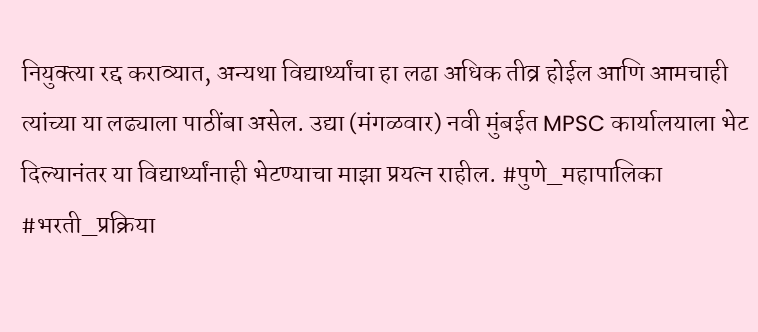नियुक्त्या रद्द कराव्यात, अन्यथा विद्यार्थ्यांचा हा लढा अधिक तीव्र होईल आणि आमचाही त्यांच्या या लढ्याला पाठींबा असेल. उद्या (मंगळवार) नवी मुंबईत MPSC कार्यालयाला भेट दिल्यानंतर या विद्यार्थ्यांनाही भेटण्याचा माझा प्रयत्न राहील. #पुणे_महापालिका #भरती_प्रक्रिया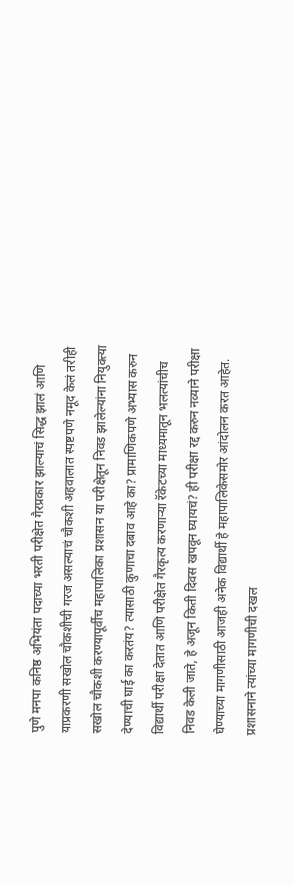पुणे मनपा कनिष्ठ अभियंता पदाच्या भरती परीक्षेत गैरप्रकार झाल्याचं सिद्ध झालं आणि याप्रकरणी सखोल चौकशीची गरज असल्याचं चौकशी अहवालात स्पष्टपणे नमूद केलं तरीही सखोल चौकशी करण्यापूर्वीच महापालिका प्रशासन या परीक्षेतून निवड झालेल्यांना नियुक्त्या देण्याची घाई का करतंय? त्यासाठी कुणाचा दबाव आहे का? प्रामाणिकपणे अभ्यास करुन विद्यार्थी परीक्षा देतात आणि परीक्षेत गैरकृत्य करणाऱ्या रॅकेटच्या माध्यमातून भलत्यांचीच निवड केली जाते, हे अजून किती दिवस खपवून घ्यायचं? ही परीक्षा रद्द करुन नव्याने परीक्षा घेण्याच्या मागणीसाठी आजही अनेक विद्यार्थी हे महापालिकेसमोर आंदोलन करत आहेत. प्रशासनाने त्यांच्या मागणीची दखल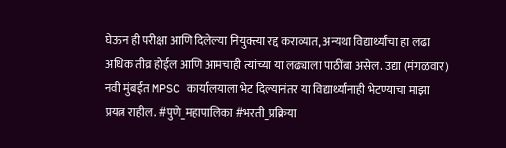घेऊन ही परीक्षा आणि दिलेल्या नियुक्त्या रद्द कराव्यात, अन्यथा विद्यार्थ्यांचा हा लढा अधिक तीव्र होईल आणि आमचाही त्यांच्या या लढ्याला पाठींबा असेल. उद्या (मंगळवार) नवी मुंबईत MPSC कार्यालयाला भेट दिल्यानंतर या विद्यार्थ्यांनाही भेटण्याचा माझा प्रयत्न राहील. #पुणे_महापालिका #भरती_प्रक्रिया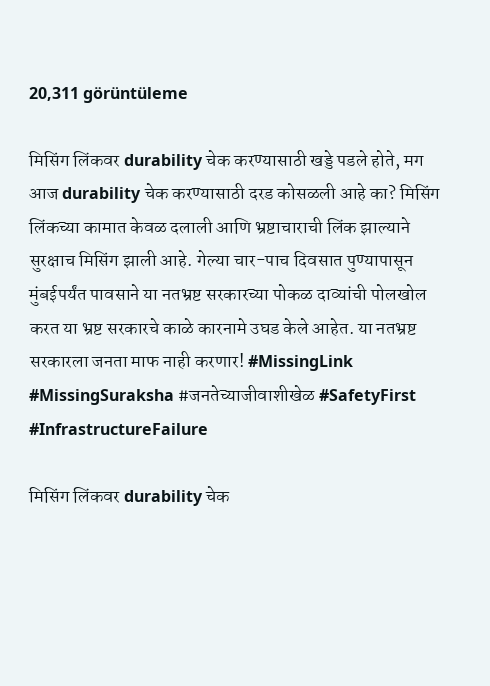20,311 görüntüleme

मिसिंग लिंकवर durability चेक करण्यासाठी खड्डे पडले होते, मग आज durability चेक करण्यासाठी दरड कोसळली आहे का? मिसिंग लिंकच्या कामात केवळ दलाली आणि भ्रष्टाचाराची लिंक झाल्याने सुरक्षाच मिसिंग झाली आहे. गेल्या चार-पाच दिवसात पुण्यापासून मुंबईपर्यंत पावसाने या नतभ्रष्ट सरकारच्या पोकळ दाव्यांची पोलखोल करत या भ्रष्ट सरकारचे काळे कारनामे उघड केले आहेत. या नतभ्रष्ट सरकारला जनता माफ नाही करणार! #MissingLink #MissingSuraksha #जनतेच्याजीवाशीखेळ #SafetyFirst #InfrastructureFailure

मिसिंग लिंकवर durability चेक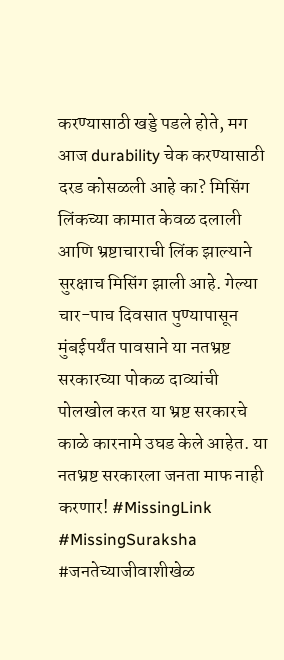करण्यासाठी खड्डे पडले होते, मग आज durability चेक करण्यासाठी दरड कोसळली आहे का? मिसिंग लिंकच्या कामात केवळ दलाली आणि भ्रष्टाचाराची लिंक झाल्याने सुरक्षाच मिसिंग झाली आहे. गेल्या चार-पाच दिवसात पुण्यापासून मुंबईपर्यंत पावसाने या नतभ्रष्ट सरकारच्या पोकळ दाव्यांची पोलखोल करत या भ्रष्ट सरकारचे काळे कारनामे उघड केले आहेत. या नतभ्रष्ट सरकारला जनता माफ नाही करणार! #MissingLink #MissingSuraksha #जनतेच्याजीवाशीखेळ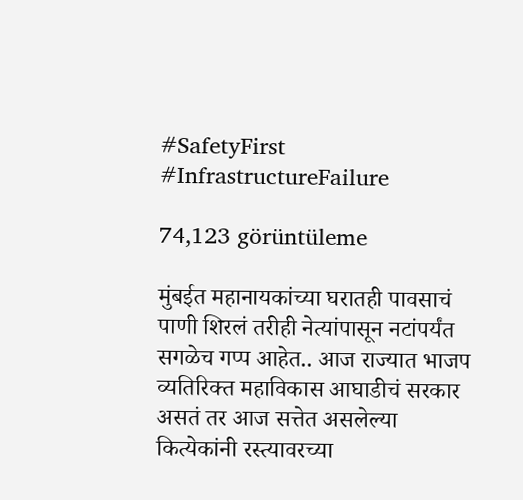#SafetyFirst #InfrastructureFailure

74,123 görüntüleme

मुंबईत महानायकांच्या घरातही पावसाचं पाणी शिरलं तरीही नेत्यांपासून नटांपर्यंत सगळेच गप्प आहेत.. आज राज्यात भाजप व्यतिरिक्त महाविकास आघाडीचं सरकार असतं तर आज सत्तेत असलेल्या कित्येकांनी रस्त्यावरच्या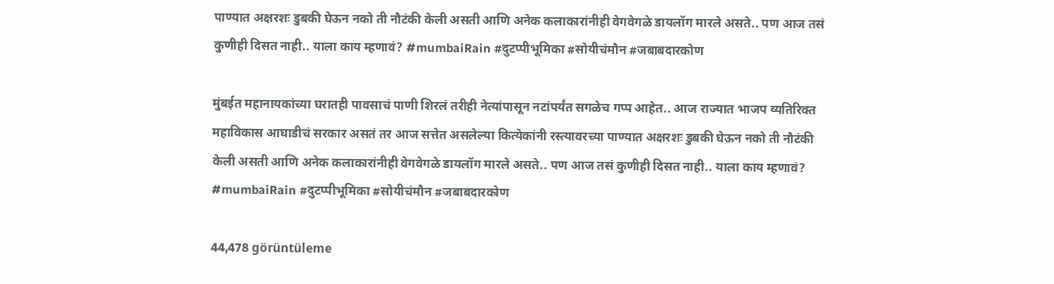पाण्यात अक्षरशः डुबकी घेऊन नको ती नौटंकी केली असती आणि अनेक कलाकारांनीही वेगवेगळे डायलॉग मारले असते.. पण आज तसं कुणीही दिसत नाही.. याला काय म्हणावं? #mumbaiRain #दुटप्पीभूमिका #सोयीचंमौन #जबाबदारकोण

मुंबईत महानायकांच्या घरातही पावसाचं पाणी शिरलं तरीही नेत्यांपासून नटांपर्यंत सगळेच गप्प आहेत.. आज राज्यात भाजप व्यतिरिक्त महाविकास आघाडीचं सरकार असतं तर आज सत्तेत असलेल्या कित्येकांनी रस्त्यावरच्या पाण्यात अक्षरशः डुबकी घेऊन नको ती नौटंकी केली असती आणि अनेक कलाकारांनीही वेगवेगळे डायलॉग मारले असते.. पण आज तसं कुणीही दिसत नाही.. याला काय म्हणावं? #mumbaiRain #दुटप्पीभूमिका #सोयीचंमौन #जबाबदारकोण

44,478 görüntüleme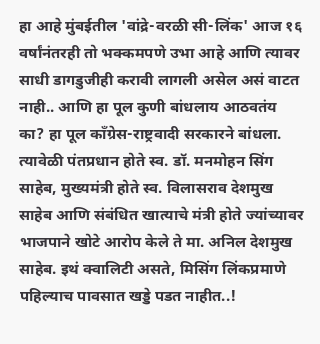हा आहे मुंबईतील 'वांद्रे-वरळी सी-लिंक' आज १६ वर्षांनंतरही तो भक्कमपणे उभा आहे आणि त्यावर साधी डागडुजीही करावी लागली असेल असं वाटत नाही.. आणि हा पूल कुणी बांधलाय आठवतंय का? हा पूल काँग्रेस-राष्ट्रवादी सरकारने बांधला. त्यावेळी पंतप्रधान होते स्व. डॉ. मनमोहन सिंग साहेब, मुख्यमंत्री होते स्व. विलासराव देशमुख साहेब आणि संबंधित खात्याचे मंत्री होते ज्यांच्यावर भाजपाने खोटे आरोप केले ते मा. अनिल देशमुख साहेब. इथं क्वालिटी असते, मिसिंग लिंकप्रमाणे पहिल्याच पावसात खड्डे पडत नाहीत..!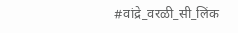#वांद्रे_वरळी_सी_लिंक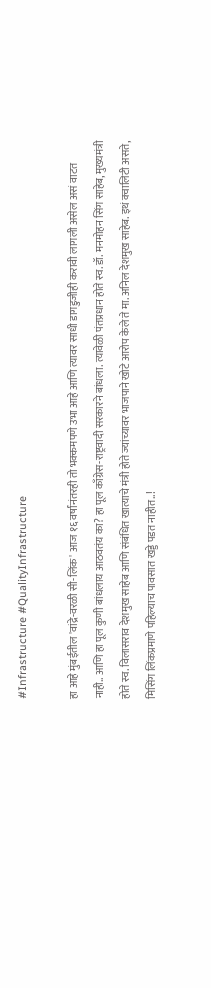#Infrastructure #QualityInfrastructure

हा आहे मुंबईतील 'वांद्रे-वरळी सी-लिंक' आज १६ वर्षांनंतरही तो भक्कमपणे उभा आहे आणि त्यावर साधी डागडुजीही करावी लागली असेल असं वाटत नाही.. आणि हा पूल कुणी बांधलाय आठवतंय का? हा पूल काँग्रेस-राष्ट्रवादी सरकारने बांधला. त्यावेळी पंतप्रधान होते स्व. डॉ. मनमोहन सिंग साहेब, मुख्यमंत्री होते स्व. विलासराव देशमुख साहेब आणि संबंधित खात्याचे मंत्री होते ज्यांच्यावर भाजपाने खोटे आरोप केले ते मा. अनिल देशमुख साहेब. इथं क्वालिटी असते, मिसिंग लिंकप्रमाणे पहिल्याच पावसात खड्डे पडत नाहीत..!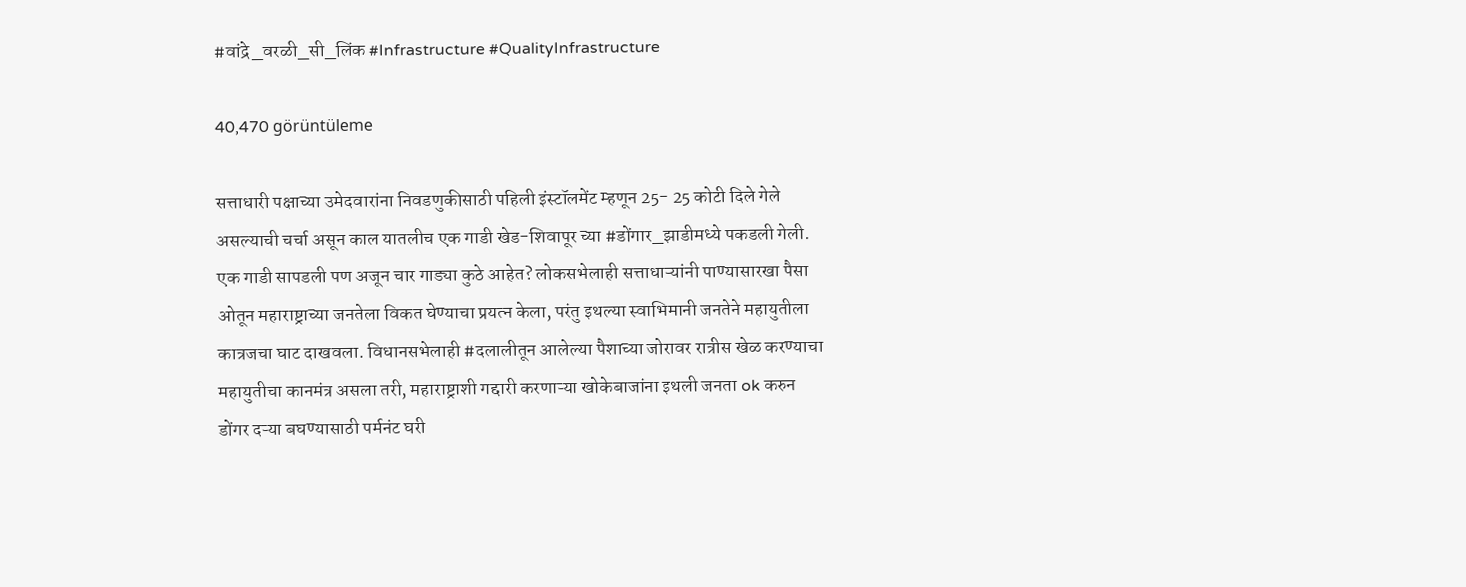#वांद्रे_वरळी_सी_लिंक #Infrastructure #QualityInfrastructure

40,470 görüntüleme

सत्ताधारी पक्षाच्या उमेदवारांना निवडणुकीसाठी पहिली इंस्टॉलमेंट म्हणून 25- 25 कोटी दिले गेले असल्याची चर्चा असून काल यातलीच एक गाडी खेड-शिवापूर च्या #डोंगार_झाडीमध्ये पकडली गेली. एक गाडी सापडली पण अजून चार गाड्या कुठे आहेत? लोकसभेलाही सत्ताधाऱ्यांनी पाण्यासारखा पैसा ओतून महाराष्ट्राच्या जनतेला विकत घेण्याचा प्रयत्न केला, परंतु इथल्या स्वाभिमानी जनतेने महायुतीला कात्रजचा घाट दाखवला. विधानसभेलाही #दलालीतून आलेल्या पैशाच्या जोरावर रात्रीस खेळ करण्याचा महायुतीचा कानमंत्र असला तरी, महाराष्ट्राशी गद्दारी करणाऱ्या खोकेबाजांना इथली जनता ok करुन डोंगर दऱ्या बघण्यासाठी पर्मनंट घरी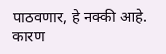पाठवणार, हे नक्की आहे. कारण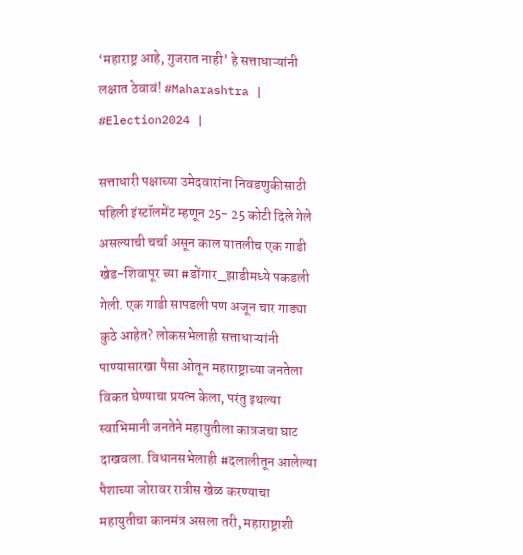‘महाराष्ट्र आहे, गुजरात नाही’ हे सत्ताधाऱ्यांनी लक्षात ठेवावं! #Maharashtra | #Election2024 |

सत्ताधारी पक्षाच्या उमेदवारांना निवडणुकीसाठी पहिली इंस्टॉलमेंट म्हणून 25- 25 कोटी दिले गेले असल्याची चर्चा असून काल यातलीच एक गाडी खेड-शिवापूर च्या #डोंगार_झाडीमध्ये पकडली गेली. एक गाडी सापडली पण अजून चार गाड्या कुठे आहेत? लोकसभेलाही सत्ताधाऱ्यांनी पाण्यासारखा पैसा ओतून महाराष्ट्राच्या जनतेला विकत घेण्याचा प्रयत्न केला, परंतु इथल्या स्वाभिमानी जनतेने महायुतीला कात्रजचा घाट दाखवला. विधानसभेलाही #दलालीतून आलेल्या पैशाच्या जोरावर रात्रीस खेळ करण्याचा महायुतीचा कानमंत्र असला तरी, महाराष्ट्राशी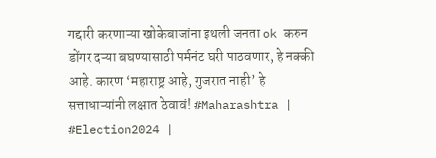गद्दारी करणाऱ्या खोकेबाजांना इथली जनता ok करुन डोंगर दऱ्या बघण्यासाठी पर्मनंट घरी पाठवणार, हे नक्की आहे. कारण ‘महाराष्ट्र आहे, गुजरात नाही’ हे सत्ताधाऱ्यांनी लक्षात ठेवावं! #Maharashtra | #Election2024 |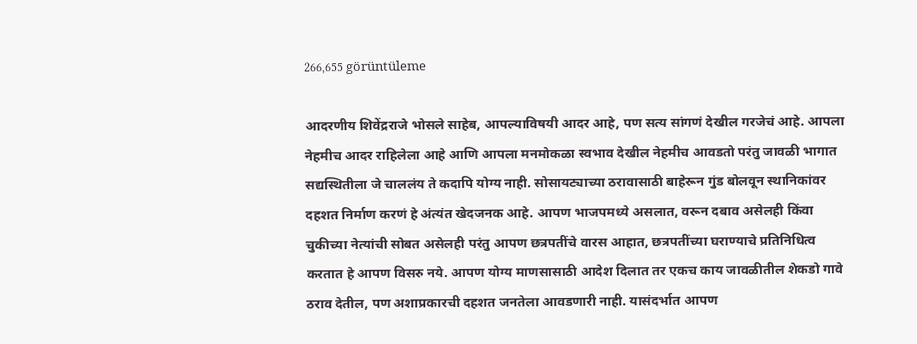266,655 görüntüleme

आदरणीय शिवेंद्रराजे भोसले साहेब, आपल्याविषयी आदर आहे, पण सत्य सांगणं देखील गरजेचं आहे. आपला नेहमीच आदर राहिलेला आहे आणि आपला मनमोकळा स्वभाव देखील नेहमीच आवडतो परंतु जावळी भागात सद्यस्थितीला जे चाललंय ते कदापि योग्य नाही. सोसायट्याच्या ठरावासाठी बाहेरून गुंड बोलवून स्थानिकांवर दहशत निर्माण करणं हे अंत्यंत खेदजनक आहे. आपण भाजपमध्ये असलात, वरून दबाव असेलही किंवा चुकीच्या नेत्यांची सोबत असेलही परंतु आपण छत्रपतींचे वारस आहात, छत्रपतींच्या घराण्याचे प्रतिनिधित्व करतात हे आपण विसरु नये. आपण योग्य माणसासाठी आदेश दिलात तर एकच काय जावळीतील शेकडो गावे ठराव देतील, पण अशाप्रकारची दहशत जनतेला आवडणारी नाही. यासंदर्भात आपण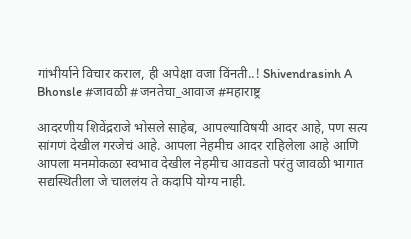गांभीर्याने विचार कराल, ही अपेक्षा वजा विंनती..! Shivendrasinh A Bhonsle #जावळी #जनतेचा_आवाज #महाराष्ट्र

आदरणीय शिवेंद्रराजे भोसले साहेब, आपल्याविषयी आदर आहे, पण सत्य सांगणं देखील गरजेचं आहे. आपला नेहमीच आदर राहिलेला आहे आणि आपला मनमोकळा स्वभाव देखील नेहमीच आवडतो परंतु जावळी भागात सद्यस्थितीला जे चाललंय ते कदापि योग्य नाही.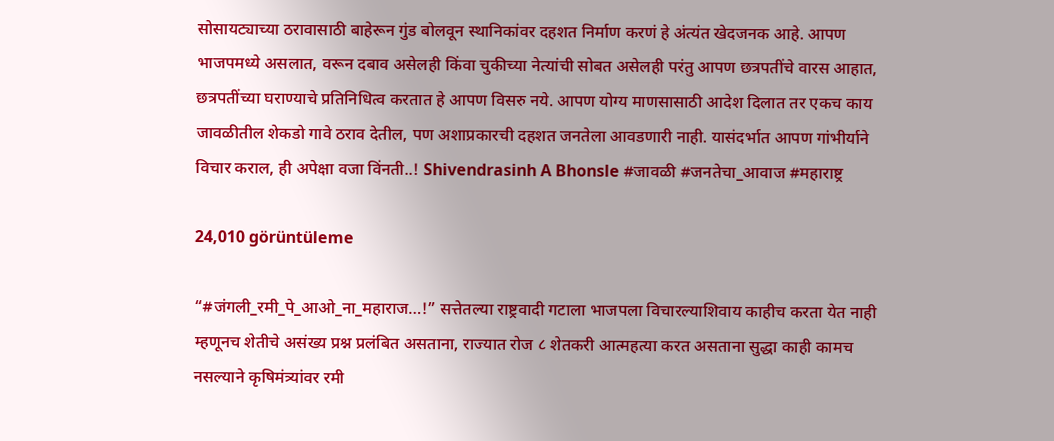सोसायट्याच्या ठरावासाठी बाहेरून गुंड बोलवून स्थानिकांवर दहशत निर्माण करणं हे अंत्यंत खेदजनक आहे. आपण भाजपमध्ये असलात, वरून दबाव असेलही किंवा चुकीच्या नेत्यांची सोबत असेलही परंतु आपण छत्रपतींचे वारस आहात, छत्रपतींच्या घराण्याचे प्रतिनिधित्व करतात हे आपण विसरु नये. आपण योग्य माणसासाठी आदेश दिलात तर एकच काय जावळीतील शेकडो गावे ठराव देतील, पण अशाप्रकारची दहशत जनतेला आवडणारी नाही. यासंदर्भात आपण गांभीर्याने विचार कराल, ही अपेक्षा वजा विंनती..! Shivendrasinh A Bhonsle #जावळी #जनतेचा_आवाज #महाराष्ट्र

24,010 görüntüleme

“#जंगली_रमी_पे_आओ_ना_महाराज…!” सत्तेतल्या राष्ट्रवादी गटाला भाजपला विचारल्याशिवाय काहीच करता येत नाही म्हणूनच शेतीचे असंख्य प्रश्न प्रलंबित असताना, राज्यात रोज ८ शेतकरी आत्महत्या करत असताना सुद्धा काही कामच नसल्याने कृषिमंत्र्यांवर रमी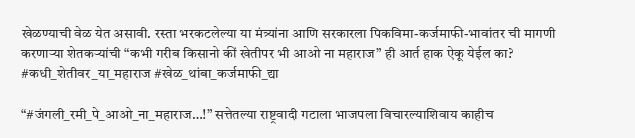खेळण्याची वेळ येत असावी. रस्ता भरकटलेल्या या मंत्र्यांना आणि सरकारला पिकविमा-कर्जमाफी-भावांतर ची मागणी करणाऱ्या शेतकऱ्यांची “कभी गरीब किसानो कीं खेतीपर भी आओ ना महाराज” ही आर्त हाक ऐकू येईल का? #कधी_शेतीवर_या_महाराज #खेळ_थांबा_कर्जमाफी_द्या

“#जंगली_रमी_पे_आओ_ना_महाराज…!” सत्तेतल्या राष्ट्रवादी गटाला भाजपला विचारल्याशिवाय काहीच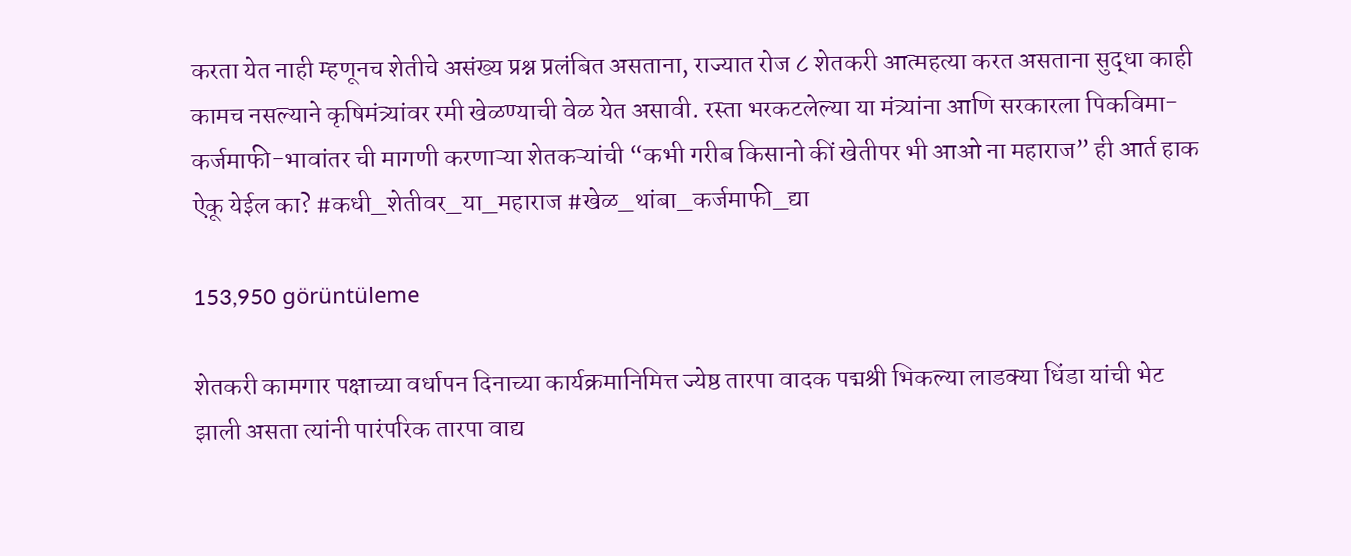करता येत नाही म्हणूनच शेतीचे असंख्य प्रश्न प्रलंबित असताना, राज्यात रोज ८ शेतकरी आत्महत्या करत असताना सुद्धा काही कामच नसल्याने कृषिमंत्र्यांवर रमी खेळण्याची वेळ येत असावी. रस्ता भरकटलेल्या या मंत्र्यांना आणि सरकारला पिकविमा-कर्जमाफी-भावांतर ची मागणी करणाऱ्या शेतकऱ्यांची “कभी गरीब किसानो कीं खेतीपर भी आओ ना महाराज” ही आर्त हाक ऐकू येईल का? #कधी_शेतीवर_या_महाराज #खेळ_थांबा_कर्जमाफी_द्या

153,950 görüntüleme

शेतकरी कामगार पक्षाच्या वर्धापन दिनाच्या कार्यक्रमानिमित्त ज्येष्ठ तारपा वादक पद्मश्री भिकल्या लाडक्या धिंडा यांची भेट झाली असता त्यांनी पारंपरिक तारपा वाद्य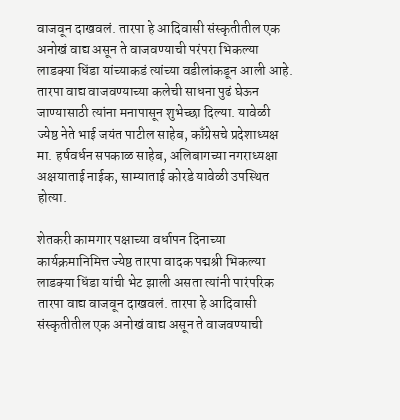वाजवून दाखवलं. तारपा हे आदिवासी संस्कृतीतील एक अनोखं वाद्य असून ते वाजवण्याची परंपरा भिकल्या लाडक्या धिंडा यांच्याकडं त्यांच्या वडीलांकडून आली आहे. तारपा वाद्य वाजवण्याच्या कलेची साधना पुढं घेऊन जाण्यासाठी त्यांना मनापासून शुभेच्छा दिल्या. यावेळी ज्येष्ठ नेते भाई जयंत पाटील साहेब, काँग्रेसचे प्रदेशाध्यक्ष मा. हर्षवर्धन सपकाळ साहेब, अलिबागच्या नगराध्यक्षा अक्षयाताई नाईक, साम्याताई कोरडे यावेळी उपस्थित होत्या.

शेतकरी कामगार पक्षाच्या वर्धापन दिनाच्या कार्यक्रमानिमित्त ज्येष्ठ तारपा वादक पद्मश्री भिकल्या लाडक्या धिंडा यांची भेट झाली असता त्यांनी पारंपरिक तारपा वाद्य वाजवून दाखवलं. तारपा हे आदिवासी संस्कृतीतील एक अनोखं वाद्य असून ते वाजवण्याची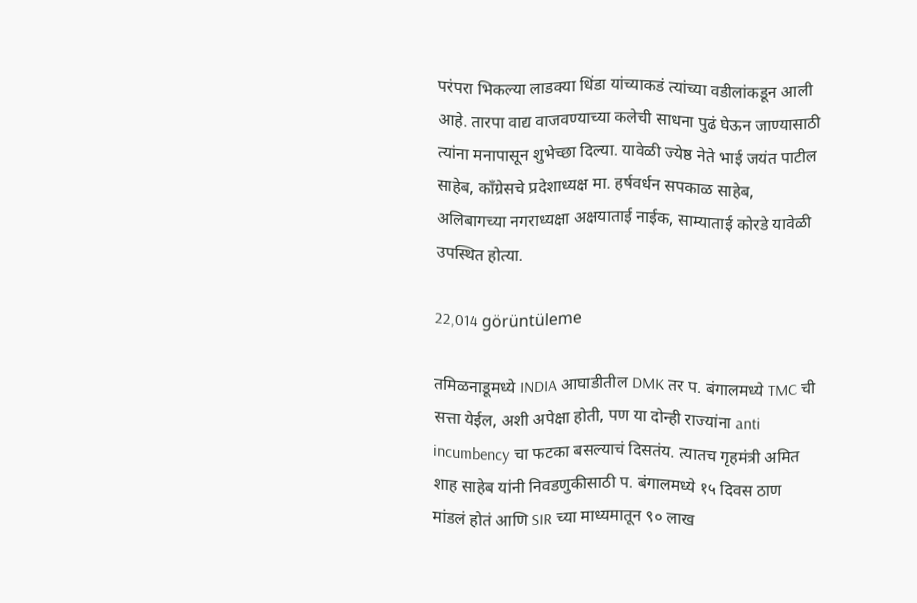परंपरा भिकल्या लाडक्या धिंडा यांच्याकडं त्यांच्या वडीलांकडून आली आहे. तारपा वाद्य वाजवण्याच्या कलेची साधना पुढं घेऊन जाण्यासाठी त्यांना मनापासून शुभेच्छा दिल्या. यावेळी ज्येष्ठ नेते भाई जयंत पाटील साहेब, काँग्रेसचे प्रदेशाध्यक्ष मा. हर्षवर्धन सपकाळ साहेब, अलिबागच्या नगराध्यक्षा अक्षयाताई नाईक, साम्याताई कोरडे यावेळी उपस्थित होत्या.

22,014 görüntüleme

तमिळनाडूमध्ये INDIA आघाडीतील DMK तर प. बंगालमध्ये TMC ची सत्ता येईल, अशी अपेक्षा होती, पण या दोन्ही राज्यांना anti incumbency चा फटका बसल्याचं दिसतंय. त्यातच गृहमंत्री अमित शाह साहेब यांनी निवडणुकीसाठी प. बंगालमध्ये १५ दिवस ठाण मांडलं होतं आणि SIR च्या माध्यमातून ९० लाख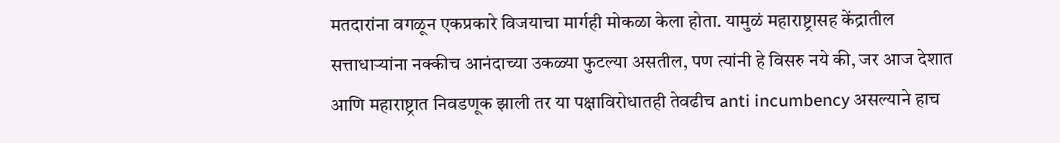मतदारांना वगळून एकप्रकारे विजयाचा मार्गही मोकळा केला होता. यामुळं महाराष्ट्रासह केंद्रातील सत्ताधाऱ्यांना नक्कीच आनंदाच्या उकळ्या फुटल्या असतील, पण त्यांनी हे विसरु नये की, जर आज देशात आणि महाराष्ट्रात निवडणूक झाली तर या पक्षाविरोधातही तेवढीच anti incumbency असल्याने हाच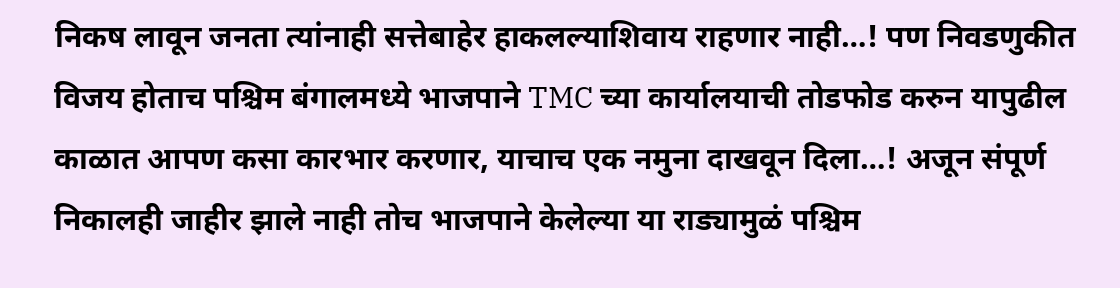निकष लावून जनता त्यांनाही सत्तेबाहेर हाकलल्याशिवाय राहणार नाही…! पण निवडणुकीत विजय होताच पश्चिम बंगालमध्ये भाजपाने TMC च्या कार्यालयाची तोडफोड करुन यापुढील काळात आपण कसा कारभार करणार, याचाच एक नमुना दाखवून दिला…! अजून संपूर्ण निकालही जाहीर झाले नाही तोच भाजपाने केलेल्या या राड्यामुळं पश्चिम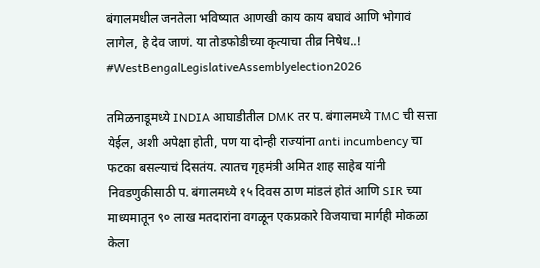बंगालमधील जनतेला भविष्यात आणखी काय काय बघावं आणि भोगावं लागेल, हे देव जाणं. या तोडफोडीच्या कृत्याचा तीव्र निषेध..! #WestBengalLegislativeAssemblyelection2026

तमिळनाडूमध्ये INDIA आघाडीतील DMK तर प. बंगालमध्ये TMC ची सत्ता येईल, अशी अपेक्षा होती, पण या दोन्ही राज्यांना anti incumbency चा फटका बसल्याचं दिसतंय. त्यातच गृहमंत्री अमित शाह साहेब यांनी निवडणुकीसाठी प. बंगालमध्ये १५ दिवस ठाण मांडलं होतं आणि SIR च्या माध्यमातून ९० लाख मतदारांना वगळून एकप्रकारे विजयाचा मार्गही मोकळा केला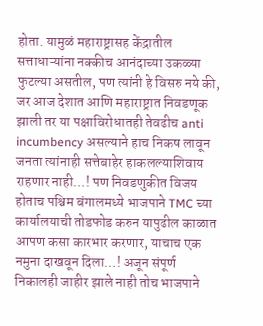होता. यामुळं महाराष्ट्रासह केंद्रातील सत्ताधाऱ्यांना नक्कीच आनंदाच्या उकळ्या फुटल्या असतील, पण त्यांनी हे विसरु नये की, जर आज देशात आणि महाराष्ट्रात निवडणूक झाली तर या पक्षाविरोधातही तेवढीच anti incumbency असल्याने हाच निकष लावून जनता त्यांनाही सत्तेबाहेर हाकलल्याशिवाय राहणार नाही…! पण निवडणुकीत विजय होताच पश्चिम बंगालमध्ये भाजपाने TMC च्या कार्यालयाची तोडफोड करुन यापुढील काळात आपण कसा कारभार करणार, याचाच एक नमुना दाखवून दिला…! अजून संपूर्ण निकालही जाहीर झाले नाही तोच भाजपाने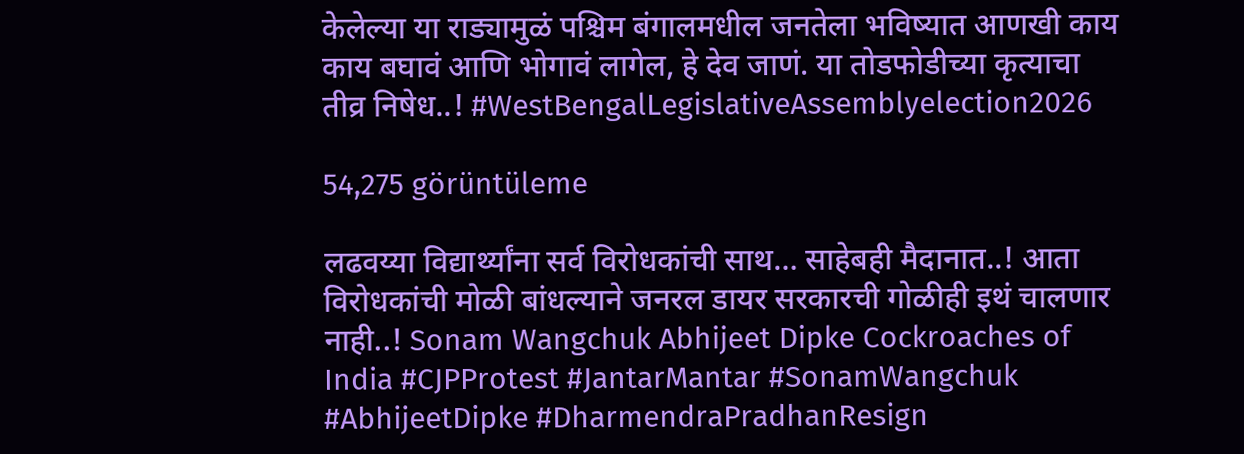केलेल्या या राड्यामुळं पश्चिम बंगालमधील जनतेला भविष्यात आणखी काय काय बघावं आणि भोगावं लागेल, हे देव जाणं. या तोडफोडीच्या कृत्याचा तीव्र निषेध..! #WestBengalLegislativeAssemblyelection2026

54,275 görüntüleme

लढवय्या विद्यार्थ्यांना सर्व विरोधकांची साथ… साहेबही मैदानात..! आता विरोधकांची मोळी बांधल्याने जनरल डायर सरकारची गोळीही इथं चालणार नाही..! Sonam Wangchuk Abhijeet Dipke Cockroaches of India #CJPProtest #JantarMantar #SonamWangchuk #AbhijeetDipke #DharmendraPradhanResign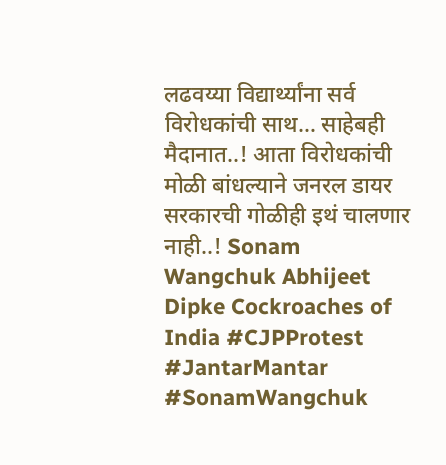लढवय्या विद्यार्थ्यांना सर्व विरोधकांची साथ… साहेबही मैदानात..! आता विरोधकांची मोळी बांधल्याने जनरल डायर सरकारची गोळीही इथं चालणार नाही..! Sonam Wangchuk Abhijeet Dipke Cockroaches of India #CJPProtest #JantarMantar #SonamWangchuk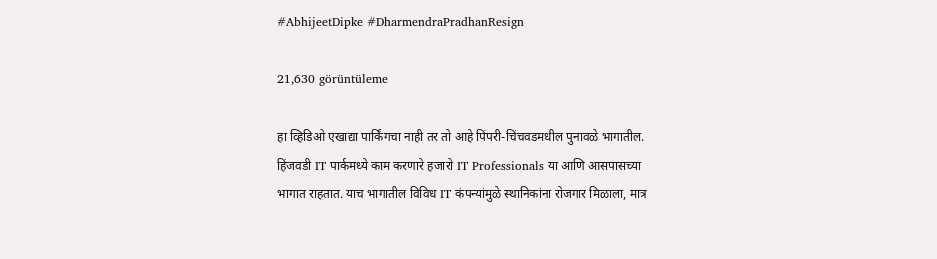#AbhijeetDipke #DharmendraPradhanResign

21,630 görüntüleme

हा व्हिडिओ एखाद्या पार्किंगचा नाही तर तो आहे पिंपरी-चिंचवडमधील पुनावळे भागातील. हिंजवडी IT पार्कमध्ये काम करणारे हजारो IT Professionals या आणि आसपासच्या भागात राहतात. याच भागातील विविध IT कंपन्यांमुळे स्थानिकांना रोजगार मिळाला, मात्र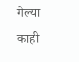गेल्या काही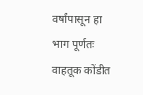वर्षांपासून हा भाग पूर्णतः वाहतूक कोंडीत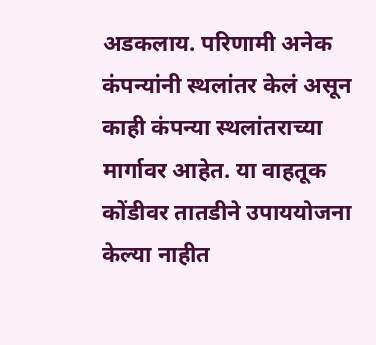अडकलाय. परिणामी अनेक कंपन्यांनी स्थलांतर केलं असून काही कंपन्या स्थलांतराच्या मार्गावर आहेत. या वाहतूक कोंडीवर तातडीने उपाययोजना केल्या नाहीत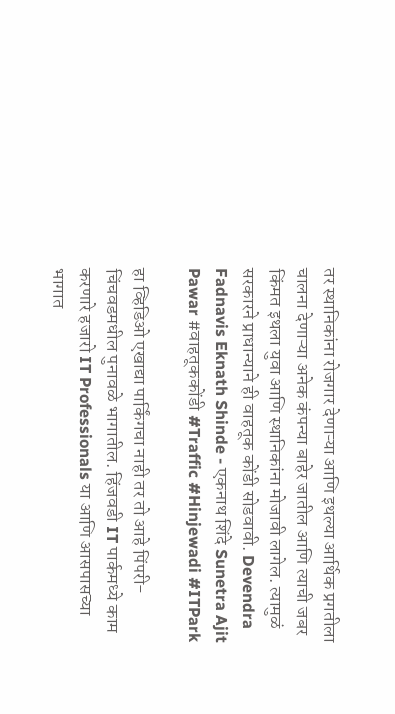तर स्थानिकांना रोजगार देणाऱ्या आणि इथल्या आर्थिक प्रगतीला चालना देणाऱ्या अनेक कंपन्या बाहेर जातील आणि त्याची जबर किंमत इथला युवा आणि स्थानिकांना मोजावी लागेल. त्यामुळं सरकारने प्राधान्याने ही वाहतूक कोंडी सोडवावी. Devendra Fadnavis Eknath Shinde - एकनाथ शिंदे Sunetra Ajit Pawar #वाहतूककोंडी #Traffic #Hinjewadi #ITPark

हा व्हिडिओ एखाद्या पार्किंगचा नाही तर तो आहे पिंपरी-चिंचवडमधील पुनावळे भागातील. हिंजवडी IT पार्कमध्ये काम करणारे हजारो IT Professionals या आणि आसपासच्या भागात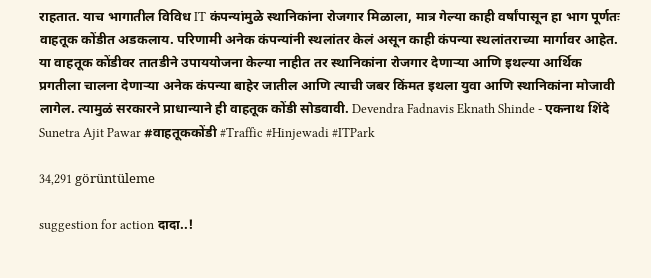राहतात. याच भागातील विविध IT कंपन्यांमुळे स्थानिकांना रोजगार मिळाला, मात्र गेल्या काही वर्षांपासून हा भाग पूर्णतः वाहतूक कोंडीत अडकलाय. परिणामी अनेक कंपन्यांनी स्थलांतर केलं असून काही कंपन्या स्थलांतराच्या मार्गावर आहेत. या वाहतूक कोंडीवर तातडीने उपाययोजना केल्या नाहीत तर स्थानिकांना रोजगार देणाऱ्या आणि इथल्या आर्थिक प्रगतीला चालना देणाऱ्या अनेक कंपन्या बाहेर जातील आणि त्याची जबर किंमत इथला युवा आणि स्थानिकांना मोजावी लागेल. त्यामुळं सरकारने प्राधान्याने ही वाहतूक कोंडी सोडवावी. Devendra Fadnavis Eknath Shinde - एकनाथ शिंदे Sunetra Ajit Pawar #वाहतूककोंडी #Traffic #Hinjewadi #ITPark

34,291 görüntüleme

suggestion for action दादा..!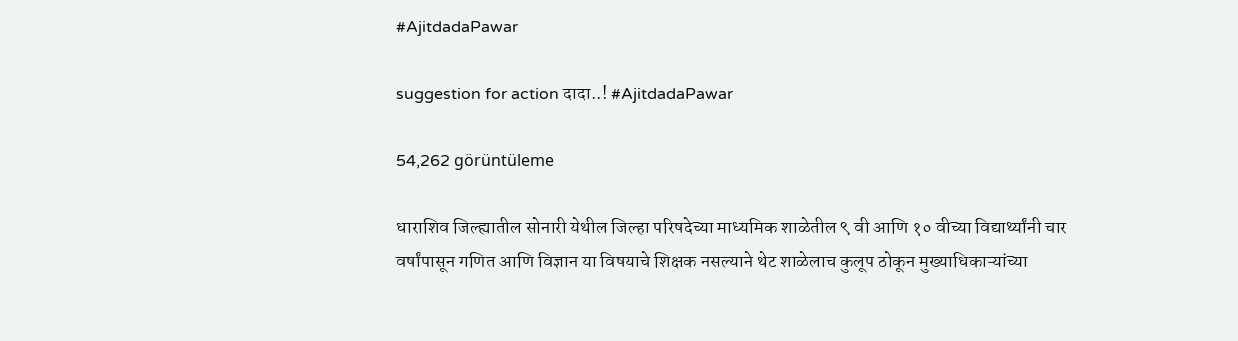#AjitdadaPawar

suggestion for action दादा..! #AjitdadaPawar

54,262 görüntüleme

धाराशिव जिल्ह्यातील सोनारी येथील जिल्हा परिषदेच्या माध्यमिक शाळेतील ९ वी आणि १० वीच्या विद्यार्थ्यांनी चार वर्षांपासून गणित आणि विज्ञान या विषयाचे शिक्षक नसल्याने थेट शाळेलाच कुलूप ठोकून मुख्याधिकाऱ्यांच्या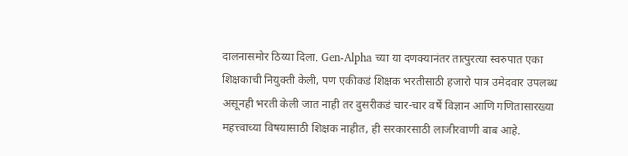दालनासमोर ठिय्या दिला. Gen-Alpha च्या या दणक्यानंतर तात्पुरत्या स्वरुपात एका शिक्षकाची नियुक्ती केली, पण एकीकडं शिक्षक भरतीसाठी हजारो पात्र उमेदवार उपलब्ध असूनही भरती केली जात नाही तर दुसरीकडं चार-चार वर्षे विज्ञान आणि गणितासारख्या महत्त्वाच्या विषयासाठी शिक्षक नाहीत, ही सरकारसाठी लाजीरवाणी बाब आहे.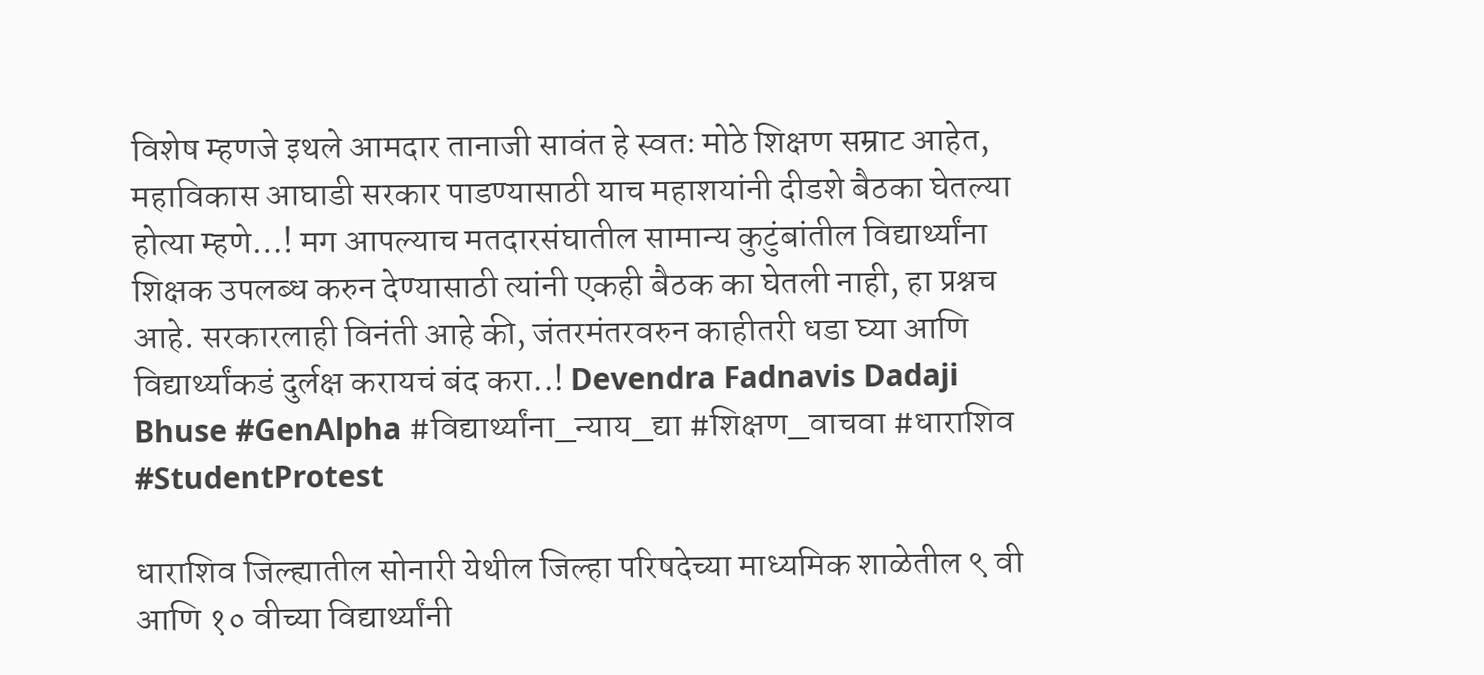विशेष म्हणजे इथले आमदार तानाजी सावंत हे स्वतः मोठे शिक्षण सम्राट आहेत, महाविकास आघाडी सरकार पाडण्यासाठी याच महाशयांनी दीडशे बैठका घेतल्या होत्या म्हणे…! मग आपल्याच मतदारसंघातील सामान्य कुटुंबांतील विद्यार्थ्यांना शिक्षक उपलब्ध करुन देण्यासाठी त्यांनी एकही बैठक का घेतली नाही, हा प्रश्नच आहे. सरकारलाही विनंती आहे की, जंतरमंतरवरुन काहीतरी धडा घ्या आणि विद्यार्थ्यांकडं दुर्लक्ष करायचं बंद करा..! Devendra Fadnavis Dadaji Bhuse #GenAlpha #विद्यार्थ्यांना_न्याय_द्या #शिक्षण_वाचवा #धाराशिव #StudentProtest

धाराशिव जिल्ह्यातील सोनारी येथील जिल्हा परिषदेच्या माध्यमिक शाळेतील ९ वी आणि १० वीच्या विद्यार्थ्यांनी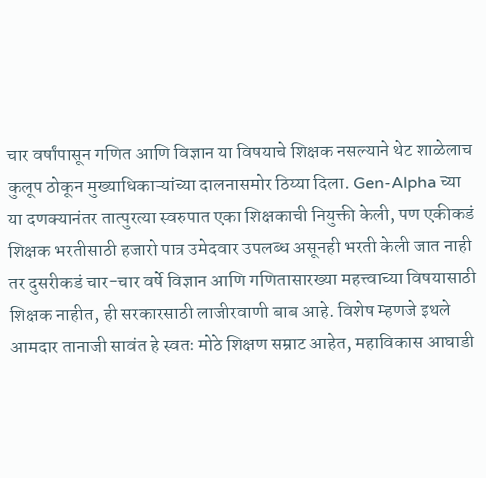चार वर्षांपासून गणित आणि विज्ञान या विषयाचे शिक्षक नसल्याने थेट शाळेलाच कुलूप ठोकून मुख्याधिकाऱ्यांच्या दालनासमोर ठिय्या दिला. Gen-Alpha च्या या दणक्यानंतर तात्पुरत्या स्वरुपात एका शिक्षकाची नियुक्ती केली, पण एकीकडं शिक्षक भरतीसाठी हजारो पात्र उमेदवार उपलब्ध असूनही भरती केली जात नाही तर दुसरीकडं चार-चार वर्षे विज्ञान आणि गणितासारख्या महत्त्वाच्या विषयासाठी शिक्षक नाहीत, ही सरकारसाठी लाजीरवाणी बाब आहे. विशेष म्हणजे इथले आमदार तानाजी सावंत हे स्वतः मोठे शिक्षण सम्राट आहेत, महाविकास आघाडी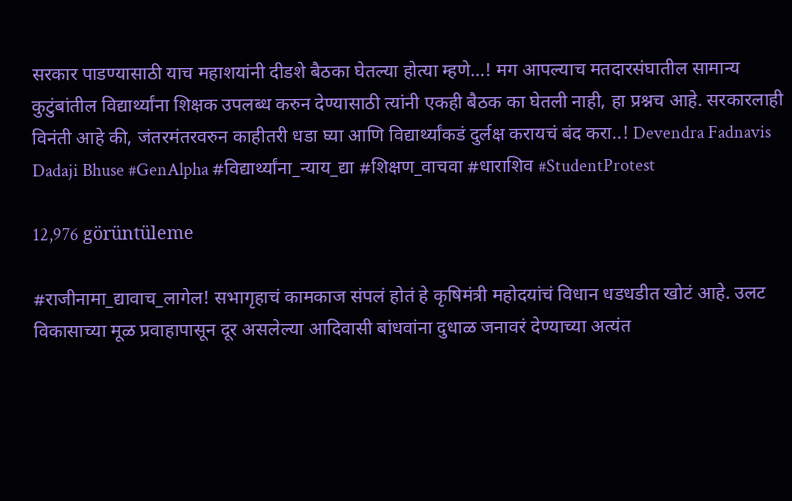सरकार पाडण्यासाठी याच महाशयांनी दीडशे बैठका घेतल्या होत्या म्हणे…! मग आपल्याच मतदारसंघातील सामान्य कुटुंबांतील विद्यार्थ्यांना शिक्षक उपलब्ध करुन देण्यासाठी त्यांनी एकही बैठक का घेतली नाही, हा प्रश्नच आहे. सरकारलाही विनंती आहे की, जंतरमंतरवरुन काहीतरी धडा घ्या आणि विद्यार्थ्यांकडं दुर्लक्ष करायचं बंद करा..! Devendra Fadnavis Dadaji Bhuse #GenAlpha #विद्यार्थ्यांना_न्याय_द्या #शिक्षण_वाचवा #धाराशिव #StudentProtest

12,976 görüntüleme

#राजीनामा_द्यावाच_लागेल! सभागृहाचं कामकाज संपलं होतं हे कृषिमंत्री महोदयांचं विधान धडधडीत खोटं आहे. उलट विकासाच्या मूळ प्रवाहापासून दूर असलेल्या आदिवासी बांधवांना दुधाळ जनावरं देण्याच्या अत्यंत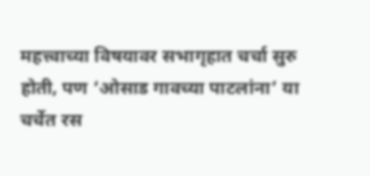महत्त्वाच्या विषयावर सभागृहात चर्चा सुरु होती, पण ‘ओसाड गावच्या पाटलांना’ या चर्चेत रस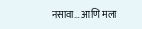नसावा… आणि मला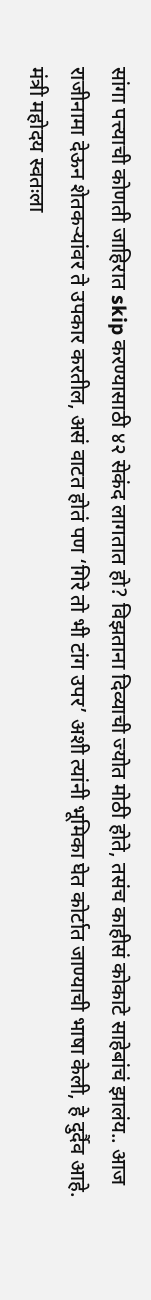सांगा पत्त्याची कोणती जाहिरात skip करण्यासाठी ४२ सेकंद लागतात हो? विझताना दिव्याची ज्योत मोठी होते, तसंच काहीसं कोकाटे साहेबांचं झालंय.. आज राजीनामा देऊन शेतकऱ्यांवर ते उपकार करतील, असं वाटत होतं पण ‘गिरे तो भी टांग उपर’ अशी त्यांनी भूमिका घेत कोर्टात जाण्याची भाषा केली, हे दुर्दैव आहे. मंत्री महोदय स्वतःला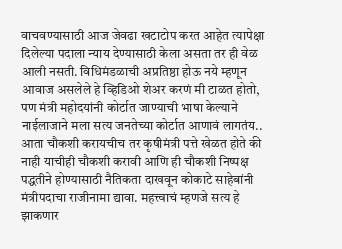वाचवण्यासाठी आज जेवढा खटाटोप करत आहेत त्यापेक्षा दिलेल्या पदाला न्याय देण्यासाठी केला असता तर ही वेळ आली नसती. विधिमंडळाची अप्रतिष्ठा होऊ नये म्हणून आवाज असलेले हे व्हिडिओ शेअर करणं मी टाळत होतो, पण मंत्री महोदयांनी कोर्टात जाण्याची भाषा केल्याने नाईलाजाने मला सत्य जनतेच्या कोर्टात आणावं लागतंय.. आता चौकशी करायचीच तर कृषीमंत्री पत्ते खेळत होते की नाही याचीही चौकशी करावी आणि ही चौकशी निष्पक्ष पद्धतीने होण्यासाठी नैतिकता दाखवून कोकाटे साहेबांनी मंत्रीपदाचा राजीनामा द्यावा. महत्त्वाचं म्हणजे सत्य हे झाकणार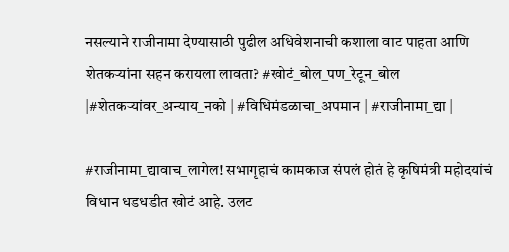नसल्याने राजीनामा देण्यासाठी पुढील अधिवेशनाची कशाला वाट पाहता आणि शेतकऱ्यांना सहन करायला लावता? #खोटं_बोल_पण_रेटून_बोल |#शेतकऱ्यांवर_अन्याय_नको | #विधिमंडळाचा_अपमान | #राजीनामा_द्या |

#राजीनामा_द्यावाच_लागेल! सभागृहाचं कामकाज संपलं होतं हे कृषिमंत्री महोदयांचं विधान धडधडीत खोटं आहे. उलट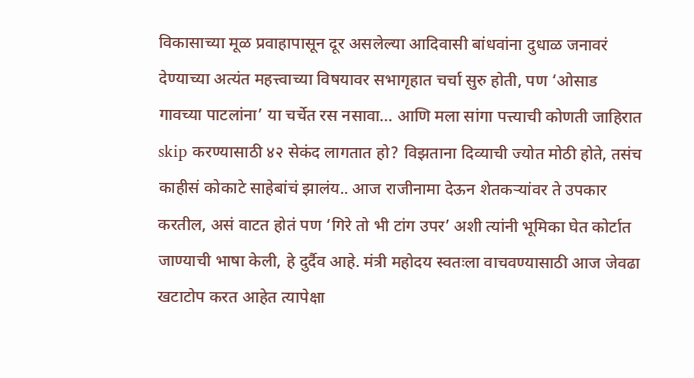विकासाच्या मूळ प्रवाहापासून दूर असलेल्या आदिवासी बांधवांना दुधाळ जनावरं देण्याच्या अत्यंत महत्त्वाच्या विषयावर सभागृहात चर्चा सुरु होती, पण ‘ओसाड गावच्या पाटलांना’ या चर्चेत रस नसावा… आणि मला सांगा पत्त्याची कोणती जाहिरात skip करण्यासाठी ४२ सेकंद लागतात हो? विझताना दिव्याची ज्योत मोठी होते, तसंच काहीसं कोकाटे साहेबांचं झालंय.. आज राजीनामा देऊन शेतकऱ्यांवर ते उपकार करतील, असं वाटत होतं पण ‘गिरे तो भी टांग उपर’ अशी त्यांनी भूमिका घेत कोर्टात जाण्याची भाषा केली, हे दुर्दैव आहे. मंत्री महोदय स्वतःला वाचवण्यासाठी आज जेवढा खटाटोप करत आहेत त्यापेक्षा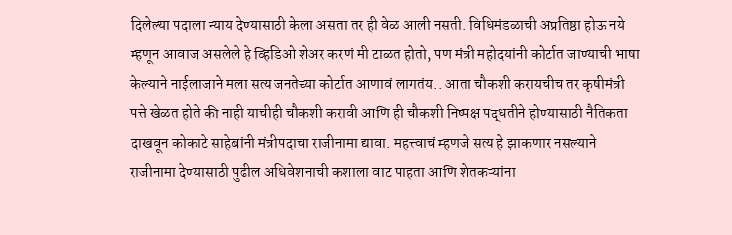दिलेल्या पदाला न्याय देण्यासाठी केला असता तर ही वेळ आली नसती. विधिमंडळाची अप्रतिष्ठा होऊ नये म्हणून आवाज असलेले हे व्हिडिओ शेअर करणं मी टाळत होतो, पण मंत्री महोदयांनी कोर्टात जाण्याची भाषा केल्याने नाईलाजाने मला सत्य जनतेच्या कोर्टात आणावं लागतंय.. आता चौकशी करायचीच तर कृषीमंत्री पत्ते खेळत होते की नाही याचीही चौकशी करावी आणि ही चौकशी निष्पक्ष पद्धतीने होण्यासाठी नैतिकता दाखवून कोकाटे साहेबांनी मंत्रीपदाचा राजीनामा द्यावा. महत्त्वाचं म्हणजे सत्य हे झाकणार नसल्याने राजीनामा देण्यासाठी पुढील अधिवेशनाची कशाला वाट पाहता आणि शेतकऱ्यांना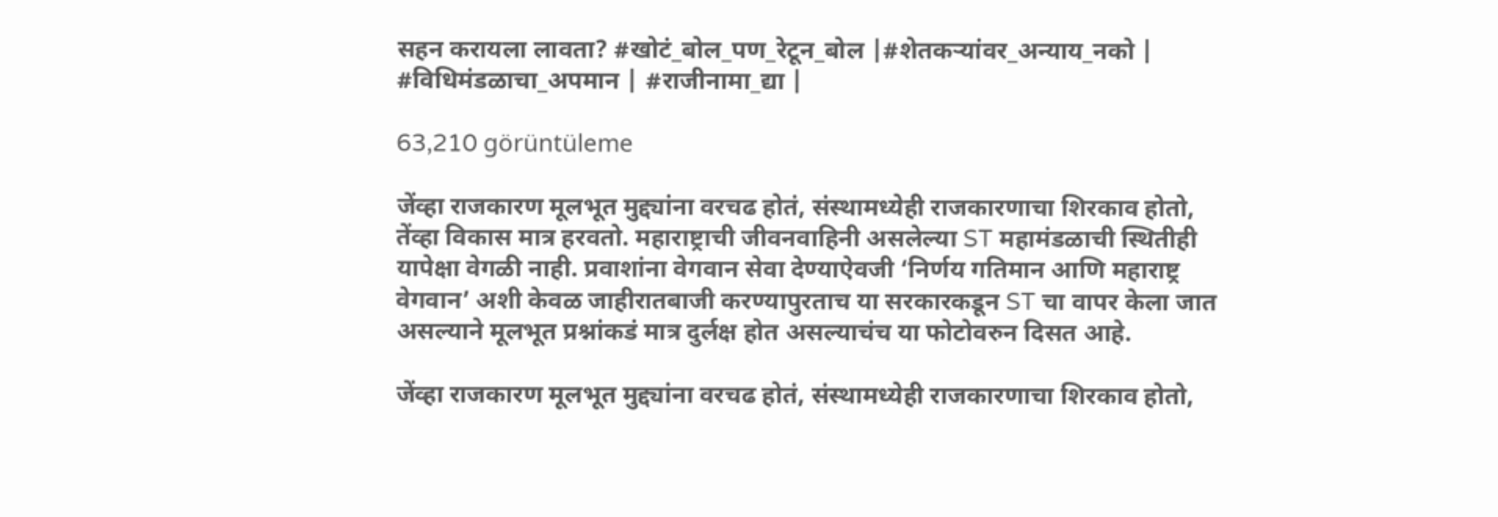सहन करायला लावता? #खोटं_बोल_पण_रेटून_बोल |#शेतकऱ्यांवर_अन्याय_नको | #विधिमंडळाचा_अपमान | #राजीनामा_द्या |

63,210 görüntüleme

जेंव्हा राजकारण मूलभूत मुद्द्यांना वरचढ होतं, संस्थामध्येही राजकारणाचा शिरकाव होतो, तेंव्हा विकास मात्र हरवतो. महाराष्ट्राची जीवनवाहिनी असलेल्या ST महामंडळाची स्थितीही यापेक्षा वेगळी नाही. प्रवाशांना वेगवान सेवा देण्याऐवजी ‘निर्णय गतिमान आणि महाराष्ट्र वेगवान’ अशी केवळ जाहीरातबाजी करण्यापुरताच या सरकारकडून ST चा वापर केला जात असल्याने मूलभूत प्रश्नांकडं मात्र दुर्लक्ष होत असल्याचंच या फोटोवरुन दिसत आहे.

जेंव्हा राजकारण मूलभूत मुद्द्यांना वरचढ होतं, संस्थामध्येही राजकारणाचा शिरकाव होतो,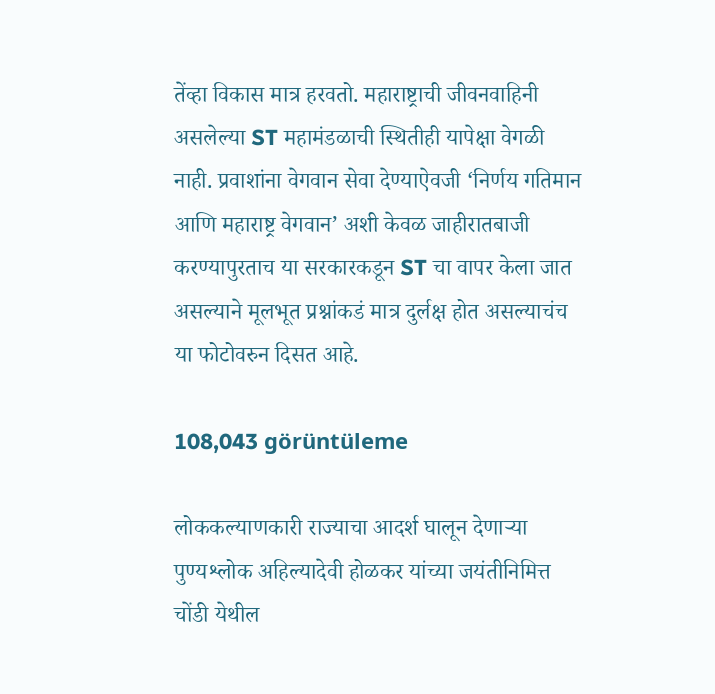तेंव्हा विकास मात्र हरवतो. महाराष्ट्राची जीवनवाहिनी असलेल्या ST महामंडळाची स्थितीही यापेक्षा वेगळी नाही. प्रवाशांना वेगवान सेवा देण्याऐवजी ‘निर्णय गतिमान आणि महाराष्ट्र वेगवान’ अशी केवळ जाहीरातबाजी करण्यापुरताच या सरकारकडून ST चा वापर केला जात असल्याने मूलभूत प्रश्नांकडं मात्र दुर्लक्ष होत असल्याचंच या फोटोवरुन दिसत आहे.

108,043 görüntüleme

लोककल्याणकारी राज्याचा आदर्श घालून देणाऱ्या पुण्यश्लोक अहिल्यादेवी होळकर यांच्या जयंतीनिमित्त चोंडी येथील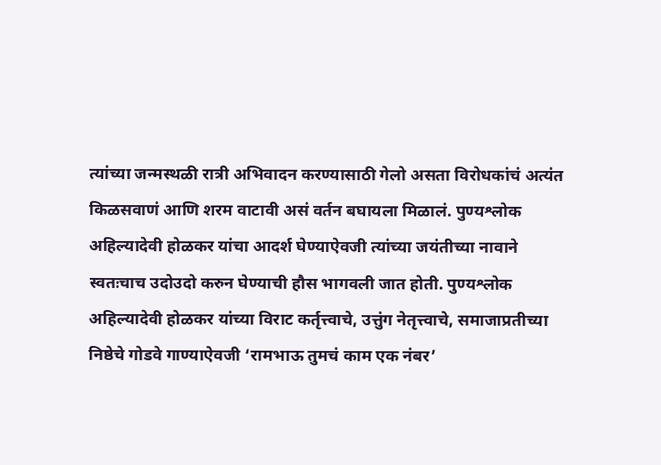त्यांच्या जन्मस्थळी रात्री अभिवादन करण्यासाठी गेलो असता विरोधकांचं अत्यंत किळसवाणं आणि शरम वाटावी असं वर्तन बघायला मिळालं. पुण्यश्लोक अहिल्यादेवी होळकर यांचा आदर्श घेण्याऐवजी त्यांच्या जयंतीच्या नावाने स्वतःचाच उदोउदो करुन घेण्याची हौस भागवली जात होती. पुण्यश्लोक अहिल्यादेवी होळकर यांच्या विराट कर्तृत्त्वाचे, उत्तुंग नेतृत्त्वाचे, समाजाप्रतीच्या निष्ठेचे गोडवे गाण्याऐवजी ‘रामभाऊ तुमचं काम एक नंबर’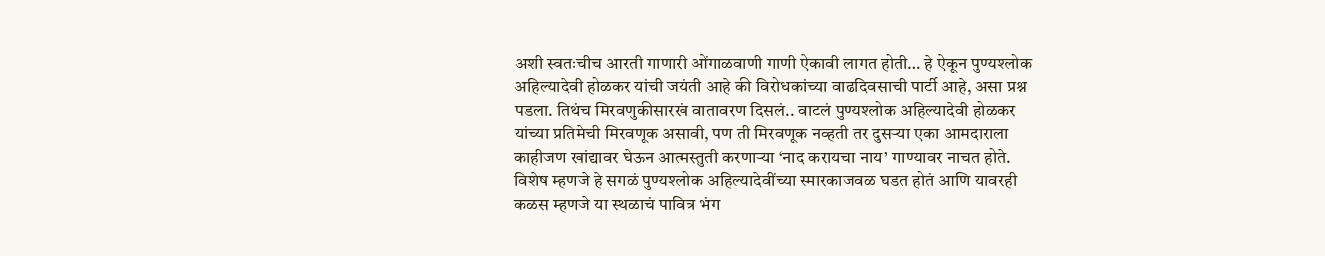अशी स्वतःचीच आरती गाणारी ओंगाळवाणी गाणी ऐकावी लागत होती… हे ऐकून पुण्यश्लोक अहिल्यादेवी होळकर यांची जयंती आहे की विरोधकांच्या वाढदिवसाची पार्टी आहे, असा प्रश्न पडला. तिथंच मिरवणुकीसारखं वातावरण दिसलं.. वाटलं पुण्यश्लोक अहिल्यादेवी होळकर यांच्या प्रतिमेची मिरवणूक असावी, पण ती मिरवणूक नव्हती तर दुसऱ्या एका आमदाराला काहीजण खांद्यावर घेऊन आत्मस्तुती करणाऱ्या ‘नाद करायचा नाय’ गाण्यावर नाचत होते. विशेष म्हणजे हे सगळं पुण्यश्लोक अहिल्यादेवींच्या स्मारकाजवळ घडत होतं आणि यावरही कळस म्हणजे या स्थळाचं पावित्र भंग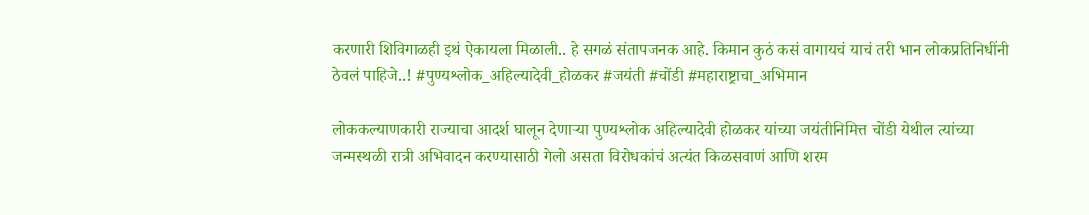करणारी शिविगाळही इथं ऐकायला मिळाली.. हे सगळं संतापजनक आहे. किमान कुठं कसं वागायचं याचं तरी भान लोकप्रतिनिधींनी ठेवलं पाहिजे..! #पुण्यश्लोक_अहिल्यादेवी_होळकर #जयंती #चोंडी #महाराष्ट्राचा_अभिमान

लोककल्याणकारी राज्याचा आदर्श घालून देणाऱ्या पुण्यश्लोक अहिल्यादेवी होळकर यांच्या जयंतीनिमित्त चोंडी येथील त्यांच्या जन्मस्थळी रात्री अभिवादन करण्यासाठी गेलो असता विरोधकांचं अत्यंत किळसवाणं आणि शरम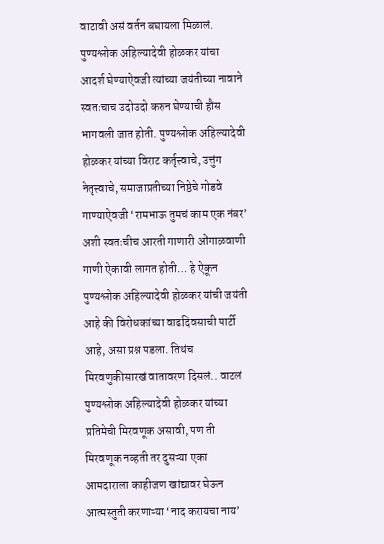वाटावी असं वर्तन बघायला मिळालं. पुण्यश्लोक अहिल्यादेवी होळकर यांचा आदर्श घेण्याऐवजी त्यांच्या जयंतीच्या नावाने स्वतःचाच उदोउदो करुन घेण्याची हौस भागवली जात होती. पुण्यश्लोक अहिल्यादेवी होळकर यांच्या विराट कर्तृत्त्वाचे, उत्तुंग नेतृत्त्वाचे, समाजाप्रतीच्या निष्ठेचे गोडवे गाण्याऐवजी ‘रामभाऊ तुमचं काम एक नंबर’ अशी स्वतःचीच आरती गाणारी ओंगाळवाणी गाणी ऐकावी लागत होती… हे ऐकून पुण्यश्लोक अहिल्यादेवी होळकर यांची जयंती आहे की विरोधकांच्या वाढदिवसाची पार्टी आहे, असा प्रश्न पडला. तिथंच मिरवणुकीसारखं वातावरण दिसलं.. वाटलं पुण्यश्लोक अहिल्यादेवी होळकर यांच्या प्रतिमेची मिरवणूक असावी, पण ती मिरवणूक नव्हती तर दुसऱ्या एका आमदाराला काहीजण खांद्यावर घेऊन आत्मस्तुती करणाऱ्या ‘नाद करायचा नाय’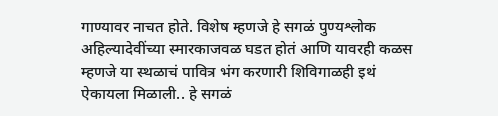गाण्यावर नाचत होते. विशेष म्हणजे हे सगळं पुण्यश्लोक अहिल्यादेवींच्या स्मारकाजवळ घडत होतं आणि यावरही कळस म्हणजे या स्थळाचं पावित्र भंग करणारी शिविगाळही इथं ऐकायला मिळाली.. हे सगळं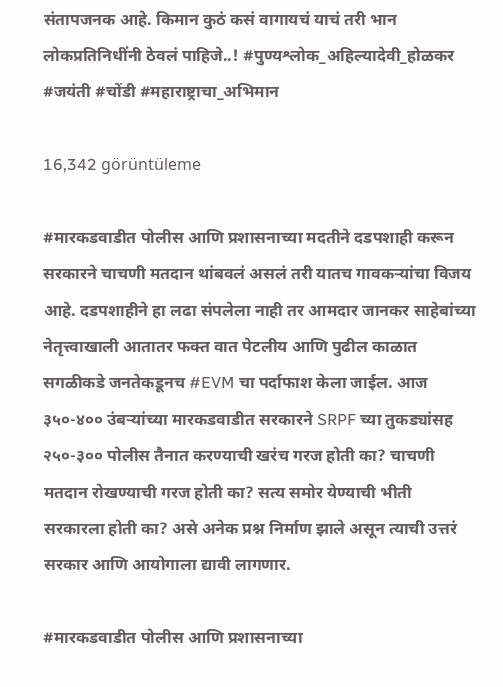संतापजनक आहे. किमान कुठं कसं वागायचं याचं तरी भान लोकप्रतिनिधींनी ठेवलं पाहिजे..! #पुण्यश्लोक_अहिल्यादेवी_होळकर #जयंती #चोंडी #महाराष्ट्राचा_अभिमान

16,342 görüntüleme

#मारकडवाडीत पोलीस आणि प्रशासनाच्या मदतीने दडपशाही करून सरकारने चाचणी मतदान थांबवलं असलं तरी यातच गावकऱ्यांचा विजय आहे. दडपशाहीने हा लढा संपलेला नाही तर आमदार जानकर साहेबांच्या नेतृत्त्वाखाली आतातर फक्त वात पेटलीय आणि पुढील काळात सगळीकडे जनतेकडूनच #EVM चा पर्दाफाश केला जाईल. आज ३५०-४०० उंबऱ्यांच्या मारकडवाडीत सरकारने SRPF च्या तुकड्यांसह २५०-३०० पोलीस तैनात करण्याची खरंच गरज होती का? चाचणी मतदान रोखण्याची गरज होती का? सत्य समोर येण्याची भीती सरकारला होती का? असे अनेक प्रश्न निर्माण झाले असून त्याची उत्तरं सरकार आणि आयोगाला द्यावी लागणार.

#मारकडवाडीत पोलीस आणि प्रशासनाच्या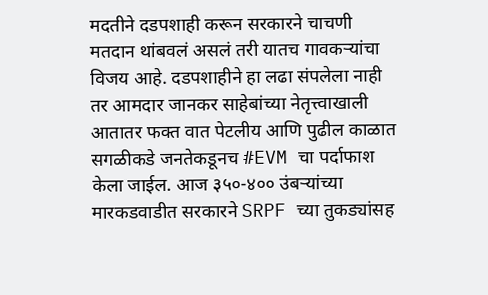मदतीने दडपशाही करून सरकारने चाचणी मतदान थांबवलं असलं तरी यातच गावकऱ्यांचा विजय आहे. दडपशाहीने हा लढा संपलेला नाही तर आमदार जानकर साहेबांच्या नेतृत्त्वाखाली आतातर फक्त वात पेटलीय आणि पुढील काळात सगळीकडे जनतेकडूनच #EVM चा पर्दाफाश केला जाईल. आज ३५०-४०० उंबऱ्यांच्या मारकडवाडीत सरकारने SRPF च्या तुकड्यांसह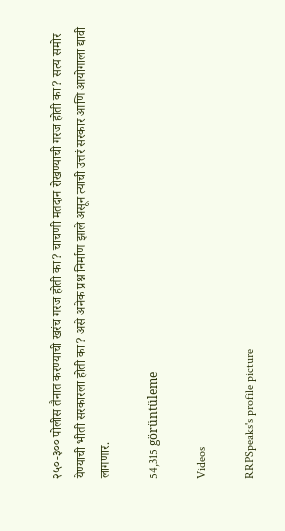२५०-३०० पोलीस तैनात करण्याची खरंच गरज होती का? चाचणी मतदान रोखण्याची गरज होती का? सत्य समोर येण्याची भीती सरकारला होती का? असे अनेक प्रश्न निर्माण झाले असून त्याची उत्तरं सरकार आणि आयोगाला द्यावी लागणार.

54,315 görüntüleme

Videos

RRPSpeaks's profile picture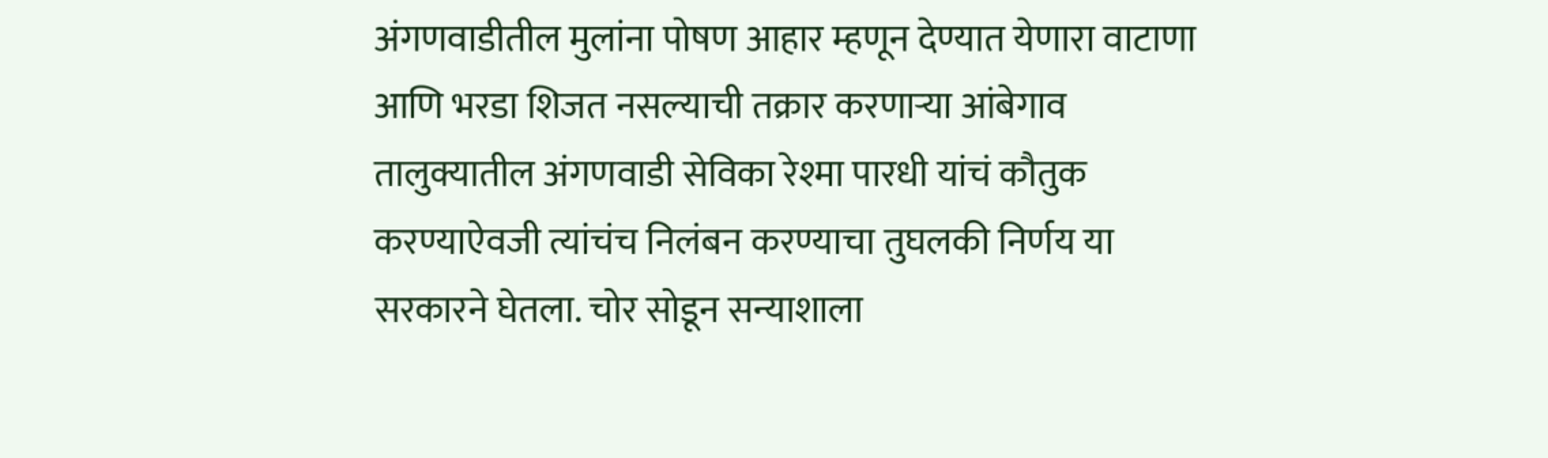अंगणवाडीतील मुलांना पोषण आहार म्हणून देण्यात येणारा वाटाणा आणि भरडा शिजत नसल्याची तक्रार करणाऱ्या आंबेगाव तालुक्यातील अंगणवाडी सेविका रेश्मा पारधी यांचं कौतुक करण्याऐवजी त्यांचंच निलंबन करण्याचा तुघलकी निर्णय या सरकारने घेतला. चोर सोडून सन्याशाला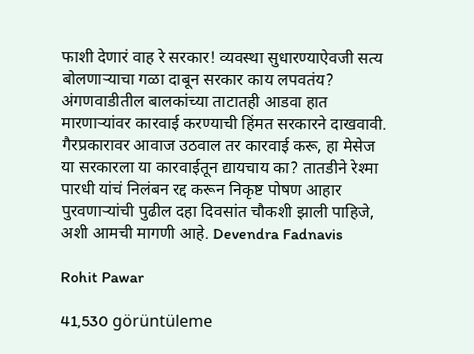फाशी देणारं वाह रे सरकार! व्यवस्था सुधारण्याऐवजी सत्य बोलणाऱ्याचा गळा दाबून सरकार काय लपवतंय? अंगणवाडीतील बालकांच्या ताटातही आडवा हात मारणाऱ्यांवर कारवाई करण्याची हिंमत सरकारने दाखवावी. गैरप्रकारावर आवाज उठवाल तर कारवाई करू, हा मेसेज या सरकारला या कारवाईतून द्यायचाय का? तातडीने रेश्मा पारधी यांचं निलंबन रद्द करून निकृष्ट पोषण आहार पुरवणाऱ्यांची पुढील दहा दिवसांत चौकशी झाली पाहिजे, अशी आमची मागणी आहे. Devendra Fadnavis

Rohit Pawar

41,530 görüntüleme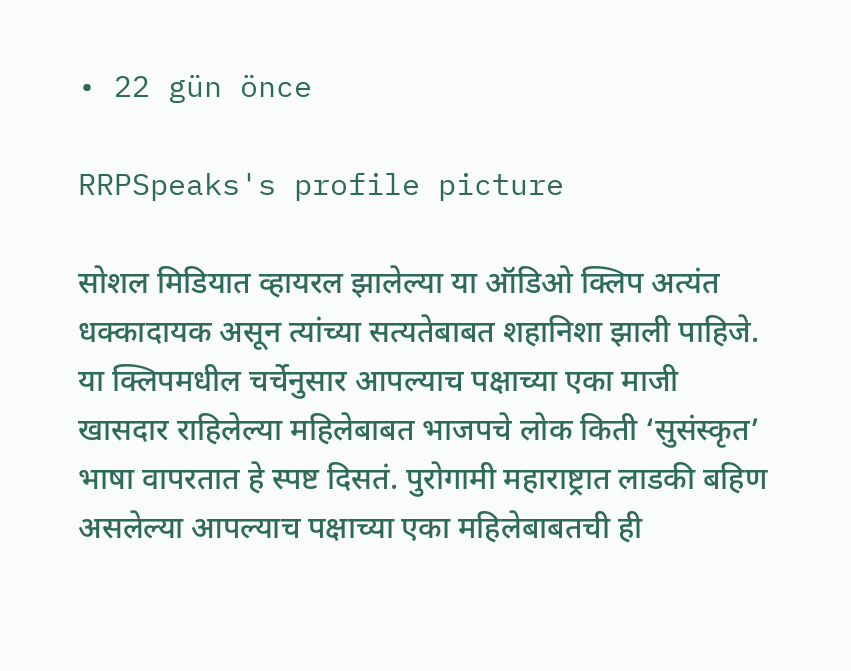• 22 gün önce

RRPSpeaks's profile picture

सोशल मिडियात व्हायरल झालेल्या या ऑडिओ क्लिप अत्यंत धक्कादायक असून त्यांच्या सत्यतेबाबत शहानिशा झाली पाहिजे. या क्लिपमधील चर्चेनुसार आपल्याच पक्षाच्या एका माजी खासदार राहिलेल्या महिलेबाबत भाजपचे लोक किती ‘सुसंस्कृत’ भाषा वापरतात हे स्पष्ट दिसतं. पुरोगामी महाराष्ट्रात लाडकी बहिण असलेल्या आपल्याच पक्षाच्या एका महिलेबाबतची ही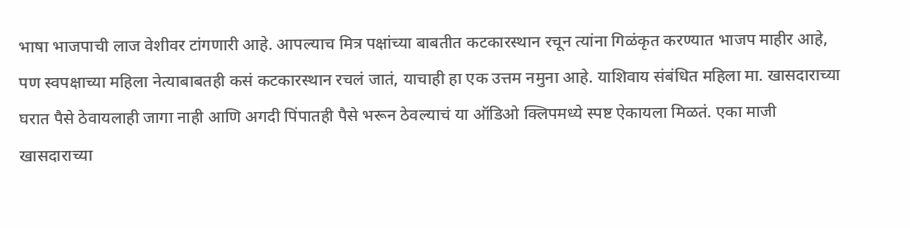भाषा भाजपाची लाज वेशीवर टांगणारी आहे. आपल्याच मित्र पक्षांच्या बाबतीत कटकारस्थान रचून त्यांना गिळंकृत करण्यात भाजप माहीर आहे, पण स्वपक्षाच्या महिला नेत्याबाबतही कसं कटकारस्थान रचलं जातं, याचाही हा एक उत्तम नमुना आहे. याशिवाय संबंधित महिला मा. खासदाराच्या घरात पैसे ठेवायलाही जागा नाही आणि अगदी पिंपातही पैसे भरून ठेवल्याचं या ऑडिओ क्लिपमध्ये स्पष्ट ऐकायला मिळतं. एका माजी खासदाराच्या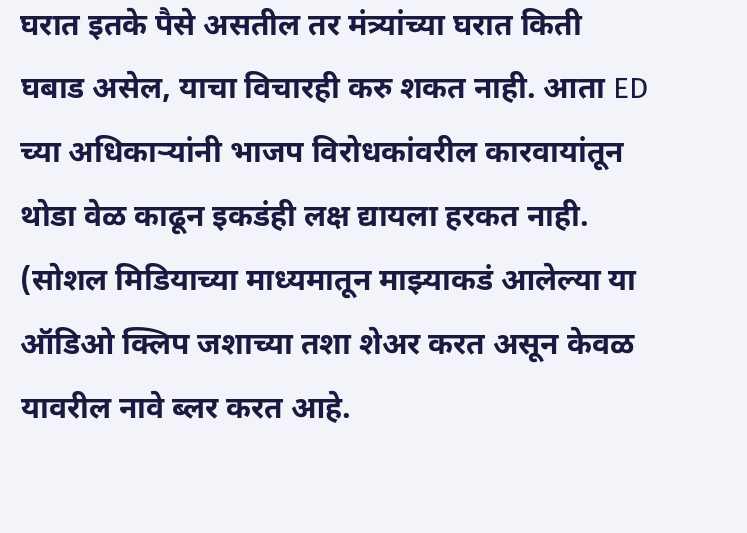घरात इतके पैसे असतील तर मंत्र्यांच्या घरात किती घबाड असेल, याचा विचारही करु शकत नाही. आता ED च्या अधिकाऱ्यांनी भाजप विरोधकांवरील कारवायांतून थोडा वेळ काढून इकडंही लक्ष द्यायला हरकत नाही. (सोशल मिडियाच्या माध्यमातून माझ्याकडं आलेल्या या ऑडिओ क्लिप जशाच्या तशा शेअर करत असून केवळ यावरील नावे ब्लर करत आहे.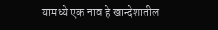यामध्ये एक नाव हे खान्देशातील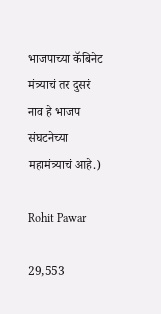भाजपाच्या कॅबिनेट मंत्र्याचं तर दुसरं नाव हे भाजप संघटनेच्या महामंत्र्याचं आहे.)

Rohit Pawar

29,553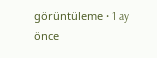görüntüleme • 1 ay önce